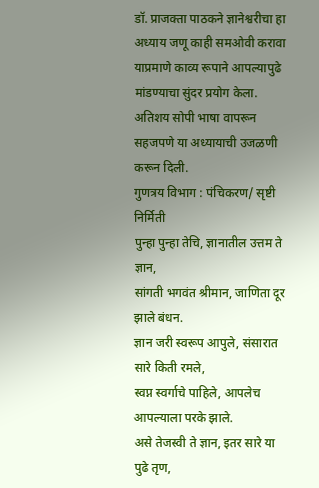डॉ. प्राजक्ता पाठकने ज्ञानेश्वरीचा हा अध्याय जणू काही समओवी करावा याप्रमाणे काव्य रूपाने आपल्यापुढे मांडण्याचा सुंदर प्रयोग केला. अतिशय सोपी भाषा वापरून सहजपणे या अध्यायाची उजळणी करून दिली.
गुणत्रय विभाग : पंचिकरण/ सृष्टी निर्मिती
पुन्हा पुन्हा तेचि, ज्ञानातील उत्तम ते ज्ञान,
सांगती भगवंत श्रीमान, जाणिता दूर झाले बंधन.
ज्ञान जरी स्वरूप आपुले, संसारात सारे किती रमले,
स्वप्न स्वर्गाचे पाहिले, आपलेच आपल्याला परके झाले.
असे तेजस्वी ते ज्ञान, इतर सारे या पुढे तृण,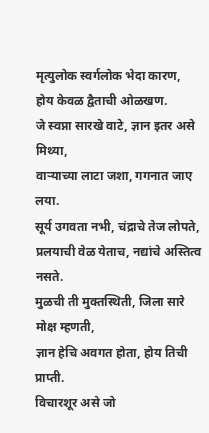मृत्युलोक स्वर्गलोक भेदा कारण, होय केवळ द्वैताची ओळखण.
जे स्वप्ना सारखे वाटे, ज्ञान इतर असे मिथ्या,
वाऱ्याच्या लाटा जशा, गगनात जाए लया.
सूर्य उगवता नभी, चंद्राचे तेज लोपते,
प्रलयाची वेळ येताच, नद्यांचे अस्तित्व नसते.
मुळची ती मुक्तस्थिती, जिला सारे मोक्ष म्हणती,
ज्ञान हेचि अवगत होता, होय तिची प्राप्ती.
विचारशूर असे जो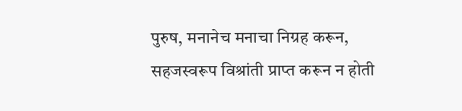पुरुष, मनानेच मनाचा निग्रह करून,
सहजस्वरूप विश्रांती प्राप्त करून न होती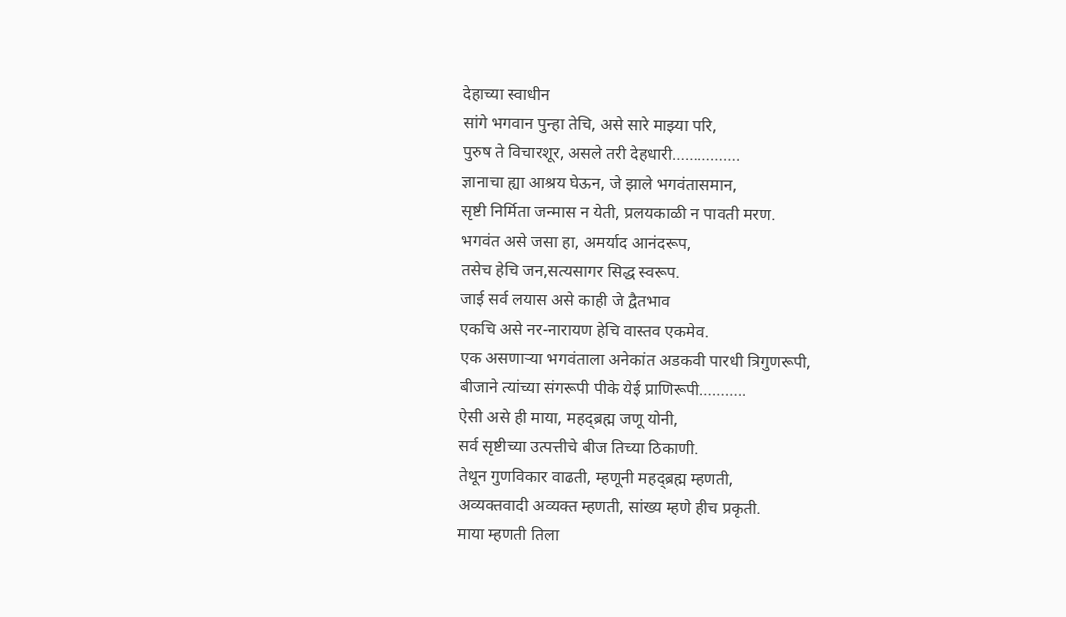देहाच्या स्वाधीन
सांगे भगवान पुन्हा तेचि, असे सारे माझ्या परि,
पुरुष ते विचारशूर, असले तरी देहधारी…………….
ज्ञानाचा ह्या आश्रय घेऊन, जे झाले भगवंतासमान,
सृष्टी निर्मिता जन्मास न येती, प्रलयकाळी न पावती मरण.
भगवंत असे जसा हा, अमर्याद आनंदरूप,
तसेच हेचि जन,सत्यसागर सिद्ध स्वरूप.
जाई सर्व लयास असे काही जे द्वैतभाव
एकचि असे नर-नारायण हेचि वास्तव एकमेव.
एक असणाऱ्या भगवंताला अनेकांत अडकवी पारधी त्रिगुणरूपी,
बीजाने त्यांच्या संगरूपी पीके येई प्राणिरूपी………..
ऐसी असे ही माया, महद्ब्रह्म जणू योनी,
सर्व सृष्टीच्या उत्पत्तीचे बीज तिच्या ठिकाणी.
तेथून गुणविकार वाढती, म्हणूनी महद्ब्रह्म म्हणती,
अव्यक्तवादी अव्यक्त म्हणती, सांख्य म्हणे हीच प्रकृती.
माया म्हणती तिला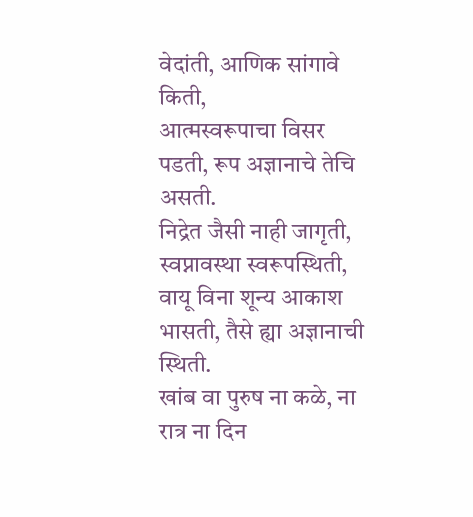वेदांती, आणिक सांगावे किती,
आत्मस्वरूपाचा विसर पडती, रूप अज्ञानाचे तेचि असती.
निद्रेत जैसी नाही जागृती, स्वप्नावस्था स्वरूपस्थिती,
वायू विना शून्य आकाश भासती, तैसे ह्या अज्ञानाची स्थिती.
खांब वा पुरुष ना कळे, ना रात्र ना दिन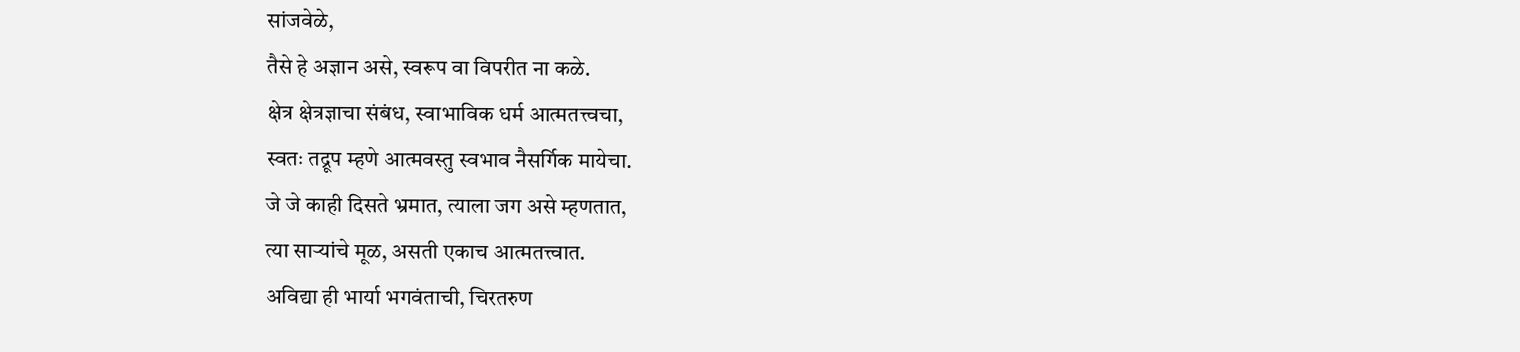सांजवेळे,
तैसे हे अज्ञान असे, स्वरूप वा विपरीत ना कळे.
क्षेत्र क्षेत्रज्ञाचा संबंध, स्वाभाविक धर्म आत्मतत्त्वचा,
स्वतः तद्रूप म्हणे आत्मवस्तु स्वभाव नैसर्गिक मायेचा.
जे जे काही दिसते भ्रमात, त्याला जग असे म्हणतात,
त्या साऱ्यांचे मूळ, असती एकाच आत्मतत्त्वात.
अविद्या ही भार्या भगवंताची, चिरतरुण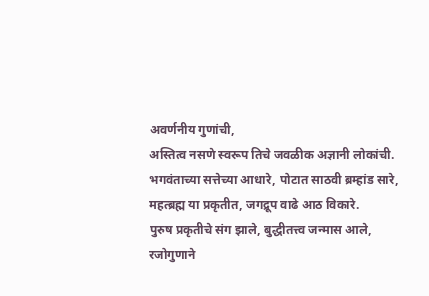अवर्णनीय गुणांची,
अस्तित्व नसणे स्वरूप तिचे जवळीक अज्ञानी लोकांची.
भगवंताच्या सत्तेच्या आधारे, पोटात साठवी ब्रम्हांड सारे,
महत्ब्रह्म या प्रकृतीत, जगद्रूप वाढे आठ विकारे.
पुरुष प्रकृतीचे संग झाले, बुद्धीतत्त्व जन्मास आले,
रजोगुणाने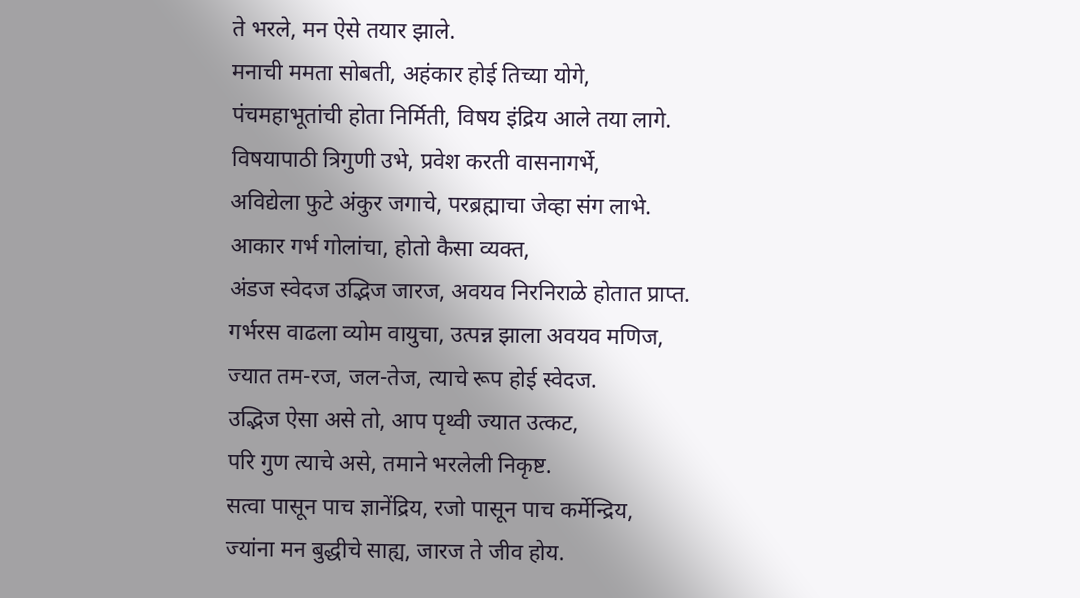ते भरले, मन ऐसे तयार झाले.
मनाची ममता सोबती, अहंकार होई तिच्या योगे,
पंचमहाभूतांची होता निर्मिती, विषय इंद्रिय आले तया लागे.
विषयापाठी त्रिगुणी उभे, प्रवेश करती वासनागर्भे,
अविद्येला फुटे अंकुर जगाचे, परब्रह्माचा जेव्हा संग लाभे.
आकार गर्भ गोलांचा, होतो कैसा व्यक्त,
अंडज स्वेदज उद्भिज जारज, अवयव निरनिराळे होतात प्राप्त.
गर्भरस वाढला व्योम वायुचा, उत्पन्न झाला अवयव मणिज,
ज्यात तम-रज, जल-तेज, त्याचे रूप होई स्वेदज.
उद्भिज ऐसा असे तो, आप पृथ्वी ज्यात उत्कट,
परि गुण त्याचे असे, तमाने भरलेली निकृष्ट.
सत्वा पासून पाच ज्ञानेंद्रिय, रजो पासून पाच कर्मेन्द्रिय,
ज्यांना मन बुद्धीचे साह्य, जारज ते जीव होय.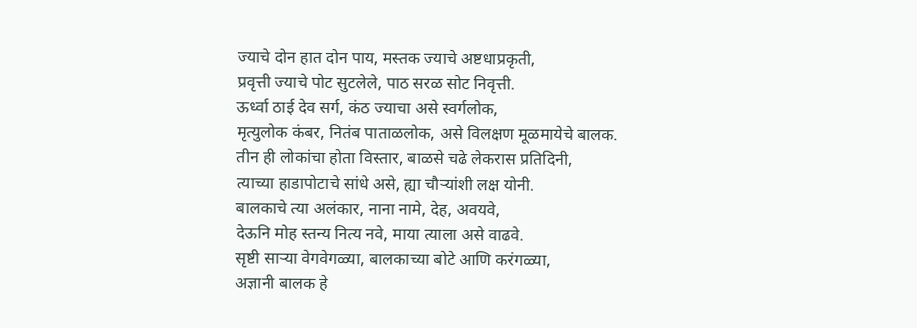ज्याचे दोन हात दोन पाय, मस्तक ज्याचे अष्टधाप्रकृती,
प्रवृत्ती ज्याचे पोट सुटलेले, पाठ सरळ सोट निवृत्ती.
ऊर्ध्वा ठाई देव सर्ग, कंठ ज्याचा असे स्वर्गलोक,
मृत्युलोक कंबर, नितंब पाताळलोक, असे विलक्षण मूळमायेचे बालक.
तीन ही लोकांचा होता विस्तार, बाळसे चढे लेकरास प्रतिदिनी,
त्याच्या हाडापोटाचे सांधे असे, ह्या चौऱ्यांशी लक्ष योनी.
बालकाचे त्या अलंकार, नाना नामे, देह, अवयवे,
देऊनि मोह स्तन्य नित्य नवे, माया त्याला असे वाढवे.
सृष्टी साऱ्या वेगवेगळ्या, बालकाच्या बोटे आणि करंगळ्या,
अज्ञानी बालक हे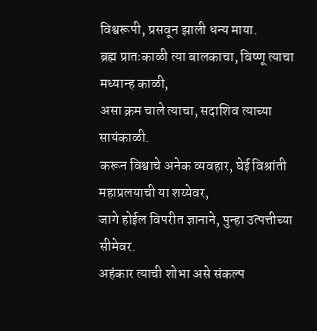विश्वरूपी, प्रसवून झाली धन्य माया.
ब्रह्म प्रातःकाळी त्या बालकाचा, विष्णू त्याचा मध्यान्ह काळी,
असा क्रम चाले त्याचा, सदाशिव त्याच्या सायंकाळी.
करून विश्वाचे अनेक व्यवहार, घेई विश्रांती महाप्रलयाची या शय्येवर,
जागे होईल विपरीत ज्ञानाने, पुन्हा उत्पत्तीच्या सीमेवर.
अहंकार त्याची शोभा असे संकल्प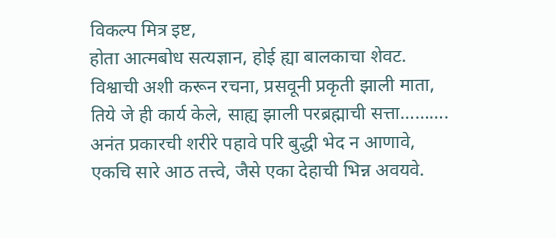विकल्प मित्र इष्ट,
होता आत्मबोध सत्यज्ञान, होई ह्या बालकाचा शेवट.
विश्वाची अशी करून रचना, प्रसवूनी प्रकृती झाली माता,
तिये जे ही कार्य केले, साह्य झाली परब्रह्माची सत्ता……….
अनंत प्रकारची शरीरे पहावे परि बुद्धी भेद न आणावे,
एकचि सारे आठ तत्त्वे, जैसे एका देहाची भिन्न अवयवे.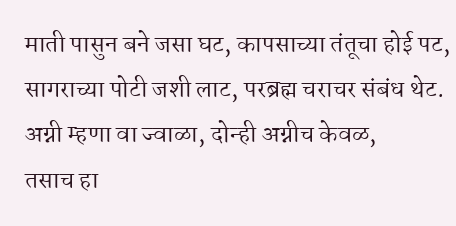माती पासुन बने जसा घट, कापसाच्या तंतूचा होई पट,
सागराच्या पोटी जशी लाट, परब्रह्म चराचर संबंध थेट.
अग्नी म्हणा वा ज्वाळा, दोन्ही अग्नीच केवळ,
तसाच हा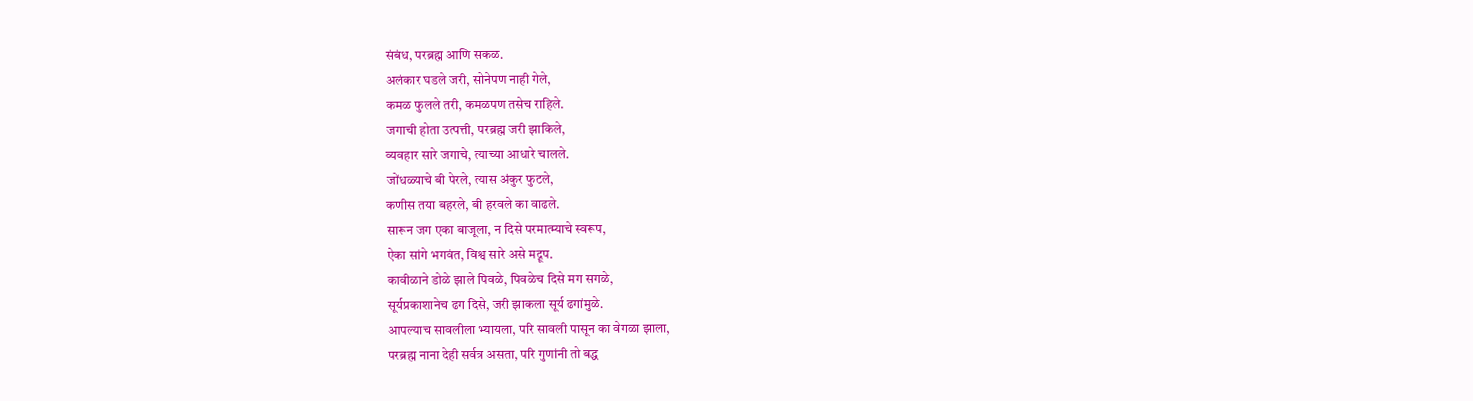संबंध, परब्रह्म आणि सकळ.
अलंकार घडले जरी, सोनेपण नाही गेले,
कमळ फुलले तरी, कमळपण तसेच राहिले.
जगाची होता उत्पत्ती, परब्रह्म जरी झाकिले,
व्यवहार सारे जगाचे, त्याच्या आधारे चालले.
जोंधळ्याचे बी पेरले, त्यास अंकुर फुटले,
कणीस तया बहरले, बी हरवले का वाढले.
सारून जग एका बाजूला, न दिसे परमात्म्याचे स्वरूप,
ऐका सांगे भगवंत, विश्व सारे असे मद्रूप.
कावीळाने डोळे झाले पिवळे, पिवळेच दिसे मग सगळे,
सूर्यप्रकाशानेच ढग दिसे, जरी झाकला सूर्य ढगांमुळे.
आपल्याच सावलीला भ्यायला, परि सावली पासून का वेगळा झाला,
परब्रह्म नाना देही सर्वत्र असता, परि गुणांनी तो बद्ध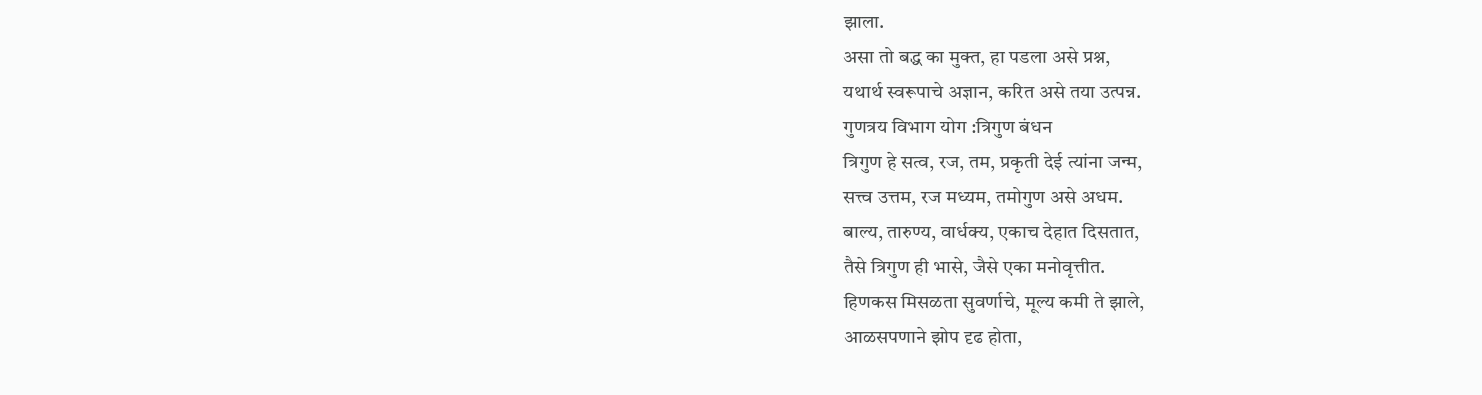झाला.
असा तो बद्ध का मुक्त, हा पडला असे प्रश्न,
यथार्थ स्वरूपाचे अज्ञान, करित असे तया उत्पन्न.
गुणत्रय विभाग योग :त्रिगुण बंधन
त्रिगुण हे सत्व, रज, तम, प्रकृती देई त्यांना जन्म,
सत्त्व उत्तम, रज मध्यम, तमोगुण असे अधम.
बाल्य, तारुण्य, वार्धक्य, एकाच देहात दिसतात,
तैसे त्रिगुण ही भासे, जैसे एका मनोवृत्तीत.
हिणकस मिसळता सुवर्णाचे, मूल्य कमी ते झाले,
आळसपणाने झोप दृढ होता,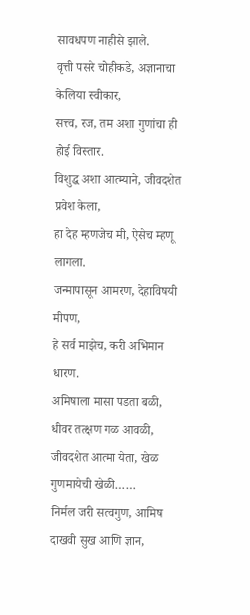सावधपण नाहीसे झाले.
वृत्ती पसरे चोहीकडे, अज्ञानाचा केलिया स्वीकार,
सत्त्व, रज, तम अशा गुणांचा ही होई विस्तार.
विशुद्ध अशा आत्म्याने, जीवदशेत प्रवेश केला,
हा देह म्हणजेच मी, ऐसेच म्हणू लागला.
जन्मापासून आमरण, देहाविषयी मीपण,
हे सर्व माझेच, करी अभिमान धारण.
अमिषाला मासा पडता बळी, धीवर तत्क्षण गळ आवळी,
जीवदशेत आत्मा येता, खेळ गुणमायेची खेळी……
निर्मल जरी सत्वगुण, आमिष दाखवी सुख आणि ज्ञान,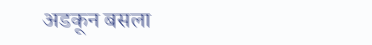अडकून बसला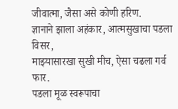जीवात्मा, जैसा असे कोणी हरिण.
ज्ञानाने झाला अहंकार, आत्मसुखाचा पडला विसर,
माझ्यासारखा सुखी मीच, ऐसा चढला गर्व फार.
पडला मूळ स्वरूपाचा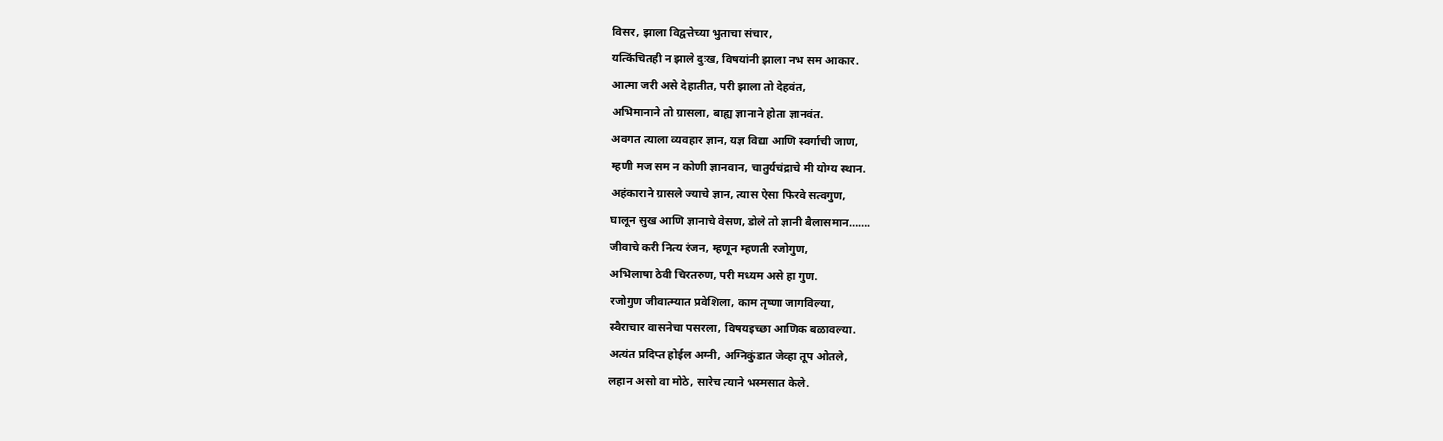विसर, झाला विद्वत्तेच्या भुताचा संचार,
यत्किंचितही न झाले दुःख, विषयांनी झाला नभ सम आकार.
आत्मा जरी असे देहातीत, परी झाला तो देहवंत,
अभिमानाने तो ग्रासला, बाह्य ज्ञानाने होता ज्ञानवंत.
अवगत त्याला व्यवहार ज्ञान, यज्ञ विद्या आणि स्वर्गाची जाण,
म्हणी मज सम न कोणी ज्ञानवान, चातुर्यचंद्राचे मी योग्य स्थान.
अहंकाराने ग्रासले ज्याचे ज्ञान, त्यास ऐसा फिरवे सत्वगुण,
घालून सुख आणि ज्ञानाचे वेसण, डोले तो ज्ञानी बैलासमान…….
जीवाचे करी नित्य रंजन, म्हणून म्हणती रजोगुण,
अभिलाषा ठेवी चिरतरुण, परी मध्यम असे हा गुण.
रजोगुण जीवात्म्यात प्रवेशिला, काम तृष्णा जागविल्या,
स्वैराचार वासनेचा पसरला, विषयइच्छा आणिक बळावल्या.
अत्यंत प्रदिप्त होईल अग्नी, अग्निकुंडात जेव्हा तूप ओतले,
लहान असो वा मोठे, सारेच त्याने भस्मसात केले.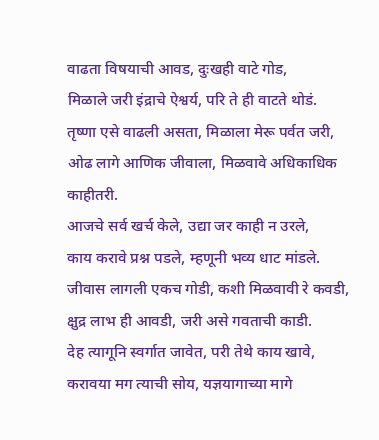वाढता विषयाची आवड, दुःखही वाटे गोड,
मिळाले जरी इंद्राचे ऐश्वर्य, परि ते ही वाटते थोडं.
तृष्णा एसे वाढली असता, मिळाला मेरू पर्वत जरी,
ओढ लागे आणिक जीवाला, मिळवावे अधिकाधिक काहीतरी.
आजचे सर्व खर्च केले, उद्या जर काही न उरले,
काय करावे प्रश्न पडले, म्हणूनी भव्य धाट मांडले.
जीवास लागली एकच गोडी, कशी मिळवावी रे कवडी,
क्षुद्र लाभ ही आवडी, जरी असे गवताची काडी.
देह त्यागूनि स्वर्गात जावेत, परी तेथे काय खावे,
करावया मग त्याची सोय, यज्ञयागाच्या मागे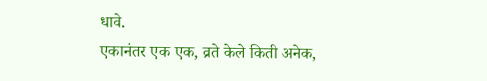धावे.
एकानंतर एक एक, व्रते केले किती अनेक,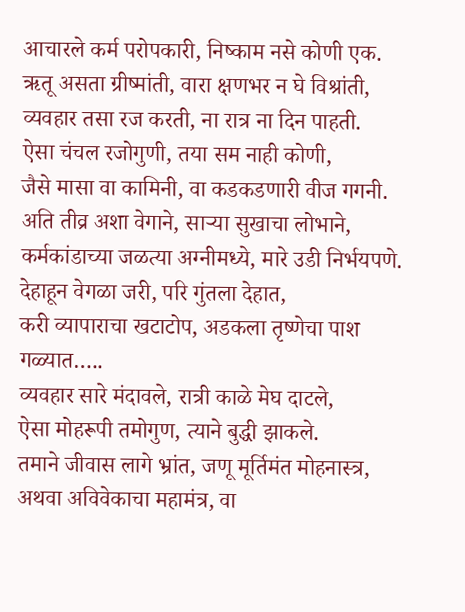आचारले कर्म परोपकारी, निष्काम नसे कोणी एक.
ऋतू असता ग्रीष्मांती, वारा क्षणभर न घे विश्रांती,
व्यवहार तसा रज करती, ना रात्र ना दिन पाहती.
ऐसा चंचल रजोगुणी, तया सम नाही कोणी,
जैसे मासा वा कामिनी, वा कडकडणारी वीज गगनी.
अति तीव्र अशा वेगाने, साऱ्या सुखाचा लोभाने,
कर्मकांडाच्या जळत्या अग्नीमध्ये, मारे उडी निर्भयपणे.
देहाहून वेगळा जरी, परि गुंतला देहात,
करी व्यापाराचा खटाटोप, अडकला तृष्णेचा पाश गळ्यात…..
व्यवहार सारे मंदावले, रात्री काळे मेघ दाटले,
ऐसा मोहरूपी तमोगुण, त्याने बुद्धी झाकले.
तमाने जीवास लागे भ्रांत, जणू मूर्तिमंत मोहनास्त्र,
अथवा अविवेकाचा महामंत्र, वा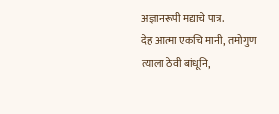अज्ञानरूपी मद्याचे पात्र.
देह आत्मा एकचि मानी, तमोगुण त्याला ठेवी बांधूनि,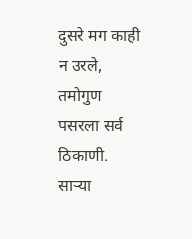दुसरे मग काही न उरले, तमोगुण पसरला सर्व ठिकाणी.
साऱ्या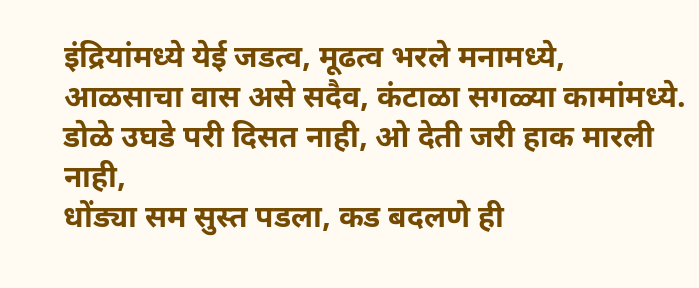इंद्रियांमध्ये येई जडत्व, मूढत्व भरले मनामध्ये,
आळसाचा वास असे सदैव, कंटाळा सगळ्या कामांमध्ये.
डोळे उघडे परी दिसत नाही, ओ देती जरी हाक मारली नाही,
धोंड्या सम सुस्त पडला, कड बदलणे ही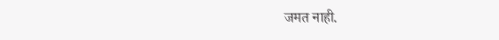जमत नाही.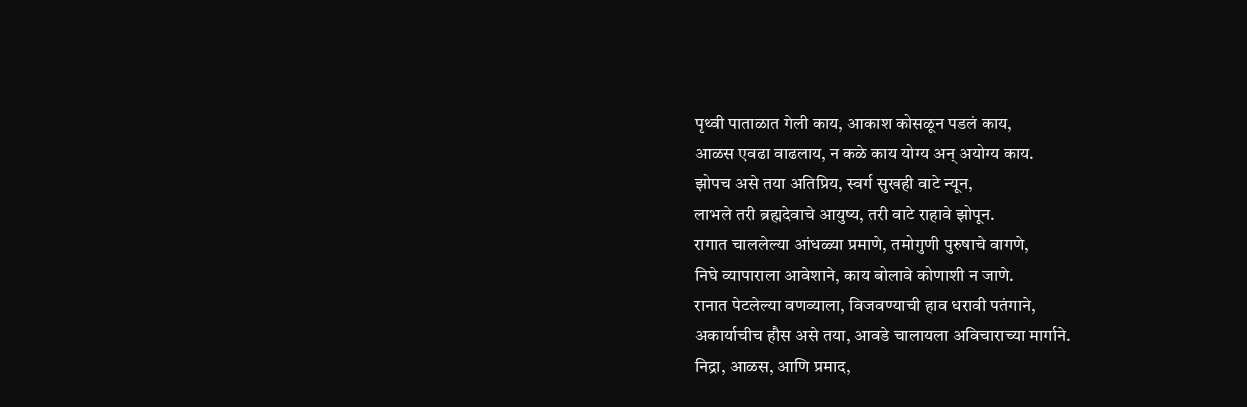पृथ्वी पाताळात गेली काय, आकाश कोसळून पडलं काय,
आळस एवढा वाढलाय, न कळे काय योग्य अन् अयोग्य काय.
झोपच असे तया अतिप्रिय, स्वर्ग सुखही वाटे न्यून,
लाभले तरी ब्रह्मदेवाचे आयुष्य, तरी वाटे राहावे झोपून.
रागात चाललेल्या आंधळ्या प्रमाणे, तमोगुणी पुरुषाचे वागणे,
निघे व्यापाराला आवेशाने, काय बोलावे कोणाशी न जाणे.
रानात पेटलेल्या वणव्याला, विजवण्याची हाव धरावी पतंगाने,
अकार्याचीच हौस असे तया, आवडे चालायला अविचाराच्या मार्गाने.
निद्रा, आळस, आणि प्रमाद,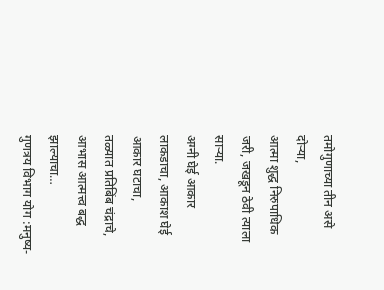तमोगुणाच्या तीन असे दोऱ्या,
आत्मा शुद्ध निरुपाधिक जरी, जखडून ठेवी त्याला साऱ्या.
अग्नी घेई आकार लाकडाचा, आकाश घेई आकार घटाचा,
तळ्यात प्रतिबिंब चंद्राचे, आभास आत्मत्त्व बद्ध झाल्याचा…
गुणत्रय विभाग योग :मनुष्य-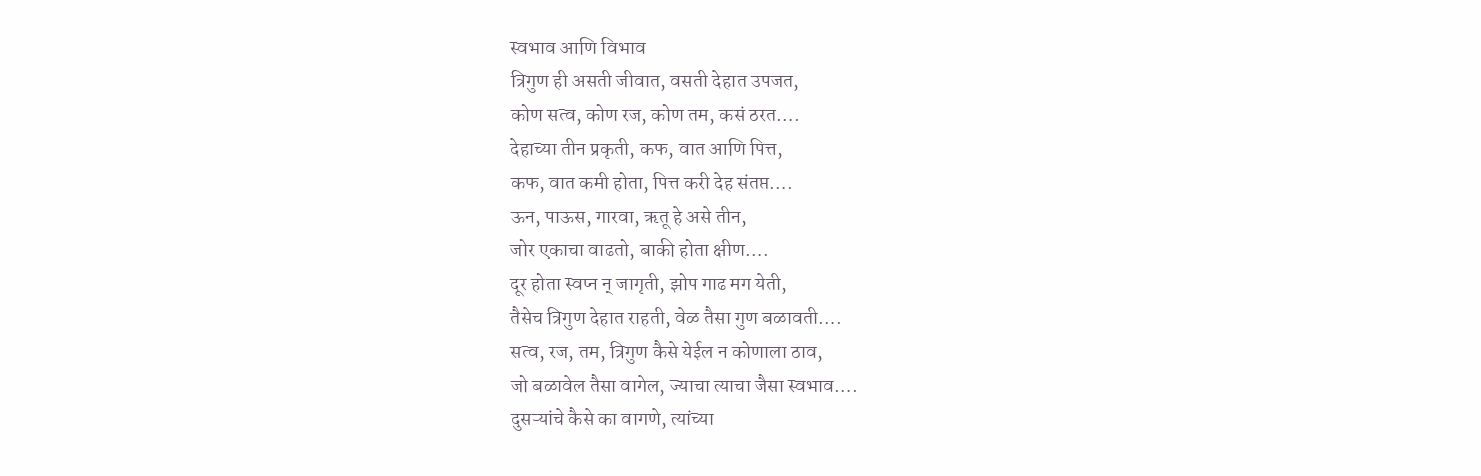स्वभाव आणि विभाव
त्रिगुण ही असती जीवात, वसती देहात उपजत,
कोण सत्व, कोण रज, कोण तम, कसं ठरत….
देहाच्या तीन प्रकृती, कफ, वात आणि पित्त,
कफ, वात कमी होता, पित्त करी देह संतप्त….
ऊन, पाऊस, गारवा, ऋतू हे असे तीन,
जोर एकाचा वाढतो, बाकी होता क्षीण….
दूर होता स्वप्न न् जागृती, झोप गाढ मग येती,
तैसेच त्रिगुण देहात राहती, वेळ तैसा गुण बळावती….
सत्व, रज, तम, त्रिगुण कैसे येईल न कोणाला ठाव,
जो बळावेल तैसा वागेल, ज्याचा त्याचा जैसा स्वभाव….
दुसऱ्यांचे कैसे का वागणे, त्यांच्या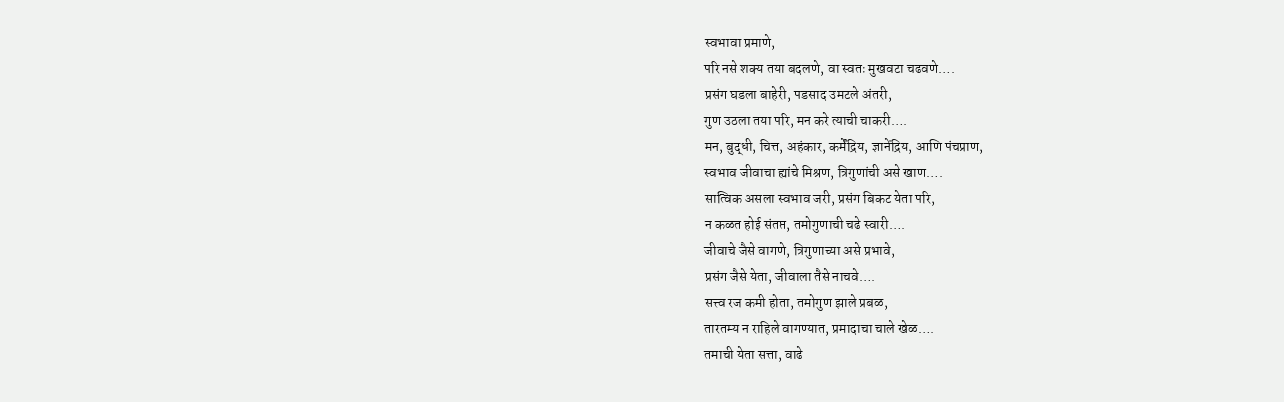स्वभावा प्रमाणे,
परि नसे शक्य तया बदलणे, वा स्वतः मुखवटा चढवणे….
प्रसंग घडला बाहेरी, पडसाद उमटले अंतरी,
गुण उठला तया परि, मन करे त्याची चाकरी….
मन, बुद्धी, चित्त, अहंकार, कर्मेंद्रिय, ज्ञानेंद्रिय, आणि पंचप्राण,
स्वभाव जीवाचा ह्यांचे मिश्रण, त्रिगुणांची असे खाण….
सात्विक असला स्वभाव जरी, प्रसंग बिकट येता परि,
न कळत होई संतप्त, तमोगुणाची चढे स्वारी….
जीवाचे जैसे वागणे, त्रिगुणाच्या असे प्रभावे,
प्रसंग जैसे येता, जीवाला तैसे नाचवे….
सत्त्व रज कमी होता, तमोगुण झाले प्रबळ,
तारतम्य न राहिले वागण्यात, प्रमादाचा चाले खेळ….
तमाची येता सत्ता, वाढे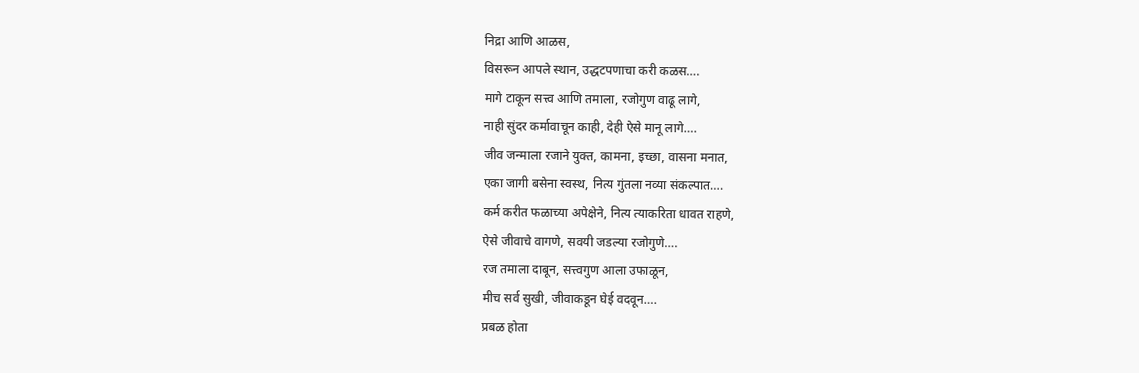निद्रा आणि आळस,
विसरून आपले स्थान, उद्धटपणाचा करी कळस….
मागे टाकून सत्त्व आणि तमाला, रजोगुण वाढू लागे,
नाही सुंदर कर्मावाचून काही, देही ऐसे मानू लागे….
जीव जन्माला रजाने युक्त, कामना, इच्छा, वासना मनात,
एका जागी बसेना स्वस्थ, नित्य गुंतला नव्या संकल्पात….
कर्म करीत फळाच्या अपेक्षेने, नित्य त्याकरिता धावत राहणे,
ऐसे जीवाचे वागणे, सवयी जडल्या रजोगुणे….
रज तमाला दाबून, सत्त्वगुण आला उफाळून,
मीच सर्व सुखी, जीवाकडून घेई वदवून….
प्रबळ होता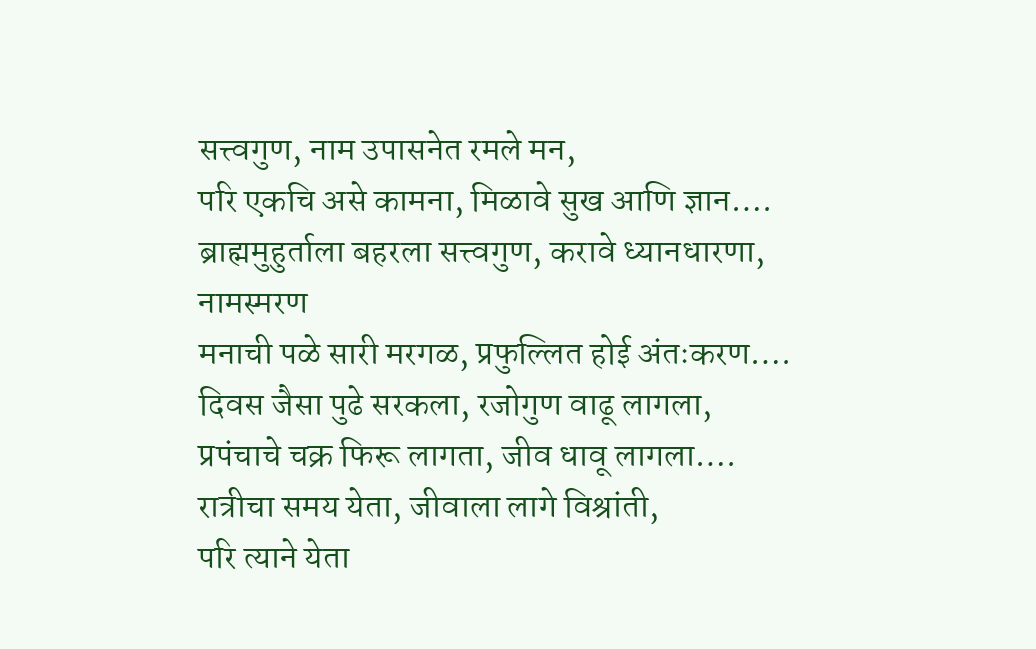सत्त्वगुण, नाम उपासनेत रमले मन,
परि एकचि असे कामना, मिळावे सुख आणि ज्ञान….
ब्राह्ममुहुर्ताला बहरला सत्त्वगुण, करावे ध्यानधारणा, नामस्मरण
मनाची पळे सारी मरगळ, प्रफुल्लित होई अंतःकरण….
दिवस जैसा पुढे सरकला, रजोगुण वाढू लागला,
प्रपंचाचे चक्र फिरू लागता, जीव धावू लागला….
रात्रीचा समय येता, जीवाला लागे विश्रांती,
परि त्याने येता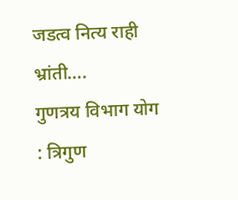जडत्व नित्य राही भ्रांती….
गुणत्रय विभाग योग : त्रिगुण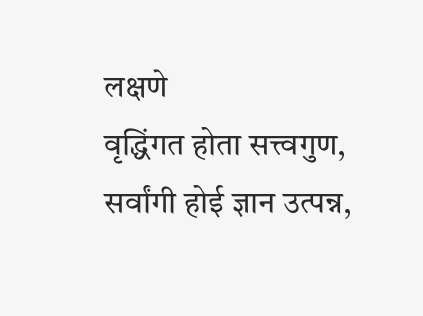लक्षणे
वृद्धिंगत होता सत्त्वगुण, सर्वांगी होई ज्ञान उत्पन्न,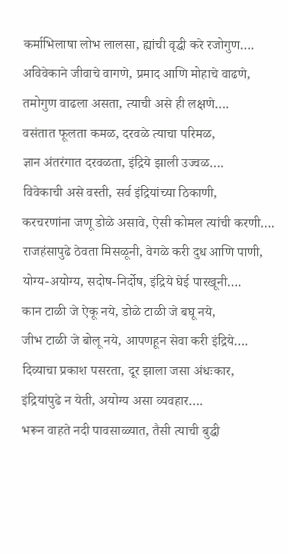कर्माभिलाषा लोभ लालसा, ह्यांची वृद्धी करे रजोगुण….
अविवेकाने जीवाचे वागणे, प्रमाद आणि मोहाचे वाढणे,
तमोगुण वाढला असता, त्याची असे ही लक्षणे….
वसंतात फूलता कमळ, दरवळे त्याचा परिमळ,
ज्ञान अंतरंगात दरवळता, इंद्रिये झाली उज्वळ….
विवेकाची असे वस्ती, सर्व इंद्रियांच्या ठिकाणी,
करचरणांना जणू डोळे असावे, ऐसी कोमल त्यांची करणी….
राजहंसापुढे ठेवता मिसळूनी, वेगळे करी दुध आणि पाणी,
योग्य-अयोग्य, सदोष-निर्दोष, इंद्रिये घेई पारखूनी….
कान टाळी जे ऐकू नये, डोळे टाळी जे बघू नये,
जीभ टाळी जे बोलू नये, आपणहून सेवा करी इंद्रिये….
दिव्याचा प्रकाश पसरता, दूर झाला जसा अंधःकार,
इंद्रियांपुढे न येती, अयोग्य असा व्यवहार….
भरून वाहते नदी पावसाळ्यात, तैसी त्याची बुद्धी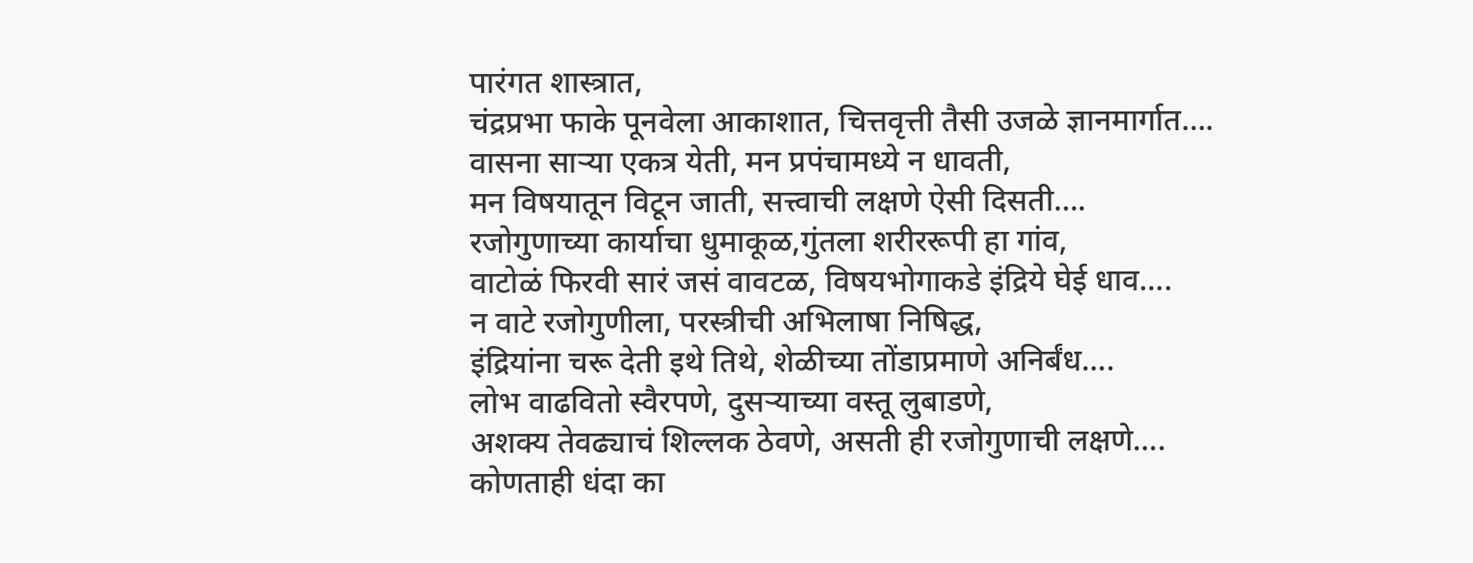पारंगत शास्त्रात,
चंद्रप्रभा फाके पूनवेला आकाशात, चित्तवृत्ती तैसी उजळे ज्ञानमार्गात….
वासना साऱ्या एकत्र येती, मन प्रपंचामध्ये न धावती,
मन विषयातून विटून जाती, सत्त्वाची लक्षणे ऐसी दिसती….
रजोगुणाच्या कार्याचा धुमाकूळ,गुंतला शरीररूपी हा गांव,
वाटोळं फिरवी सारं जसं वावटळ, विषयभोगाकडे इंद्रिये घेई धाव….
न वाटे रजोगुणीला, परस्त्रीची अभिलाषा निषिद्ध,
इंद्रियांना चरू देती इथे तिथे, शेळीच्या तोंडाप्रमाणे अनिर्बंध….
लोभ वाढवितो स्वैरपणे, दुसऱ्याच्या वस्तू लुबाडणे,
अशक्य तेवढ्याचं शिल्लक ठेवणे, असती ही रजोगुणाची लक्षणे….
कोणताही धंदा का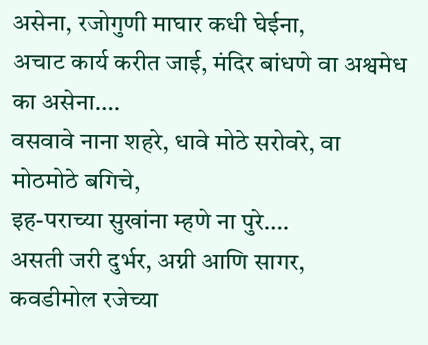असेना, रजोगुणी माघार कधी घेईना,
अचाट कार्य करीत जाई, मंदिर बांधणे वा अश्वमेध का असेना….
वसवावे नाना शहरे, धावे मोठे सरोवरे, वा मोठमोठे बगिचे,
इह-पराच्या सुखांना म्हणे ना पुरे….
असती जरी दुर्भर, अग्नी आणि सागर,
कवडीमोल रजेच्या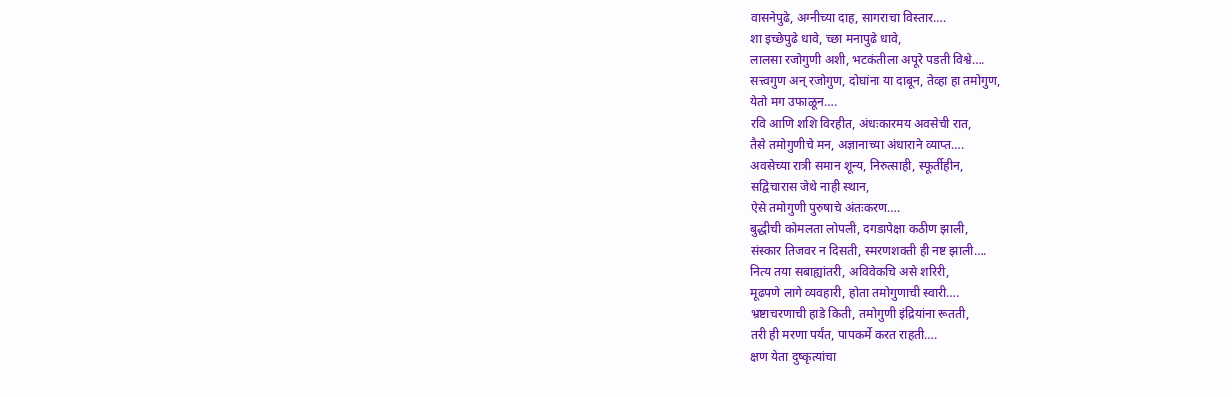वासनेपुढे, अग्नीच्या दाह, सागराचा विस्तार….
शा इच्छेपुढे धावे, च्छा मनापुढे धावे,
लालसा रजोगुणी अशी, भटकंतीला अपूरे पडती विश्वे….
सत्त्वगुण अन् रजोगुण, दोघांना या दाबून, तेव्हा हा तमोगुण,
येतो मग उफाळून….
रवि आणि शशि विरहीत, अंधःकारमय अवसेची रात,
तैसे तमोगुणीचे मन, अज्ञानाच्या अंधाराने व्याप्त….
अवसेच्या रात्री समान शून्य, निरुत्साही, स्फूर्तीहीन,
सद्विचारास जेथे नाही स्थान,
ऐसे तमोगुणी पुरुषाचे अंतःकरण….
बुद्धीची कोमलता लोपली, दगडापेक्षा कठीण झाली,
संस्कार तिजवर न दिसती, स्मरणशक्ती ही नष्ट झाली….
नित्य तया सबाह्यांतरी, अविवेकचि असे शरिरी,
मूढपणे लागे व्यवहारी, होता तमोगुणाची स्वारी….
भ्रष्टाचरणाची हाडे किती, तमोगुणी इंद्रियांना रूतती,
तरी ही मरणा पर्यंत, पापकर्मे करत राहती….
क्षण येता दुष्कृत्यांचा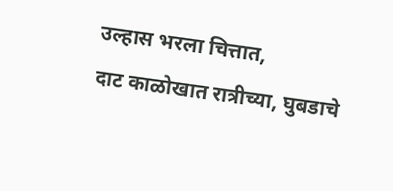उल्हास भरला चित्तात,
दाट काळोखात रात्रीच्या, घुबडाचे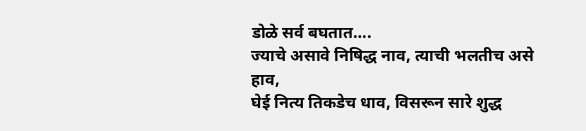डोळे सर्व बघतात….
ज्याचे असावे निषिद्ध नाव, त्याची भलतीच असे हाव,
घेई नित्य तिकडेच धाव, विसरून सारे शुद्ध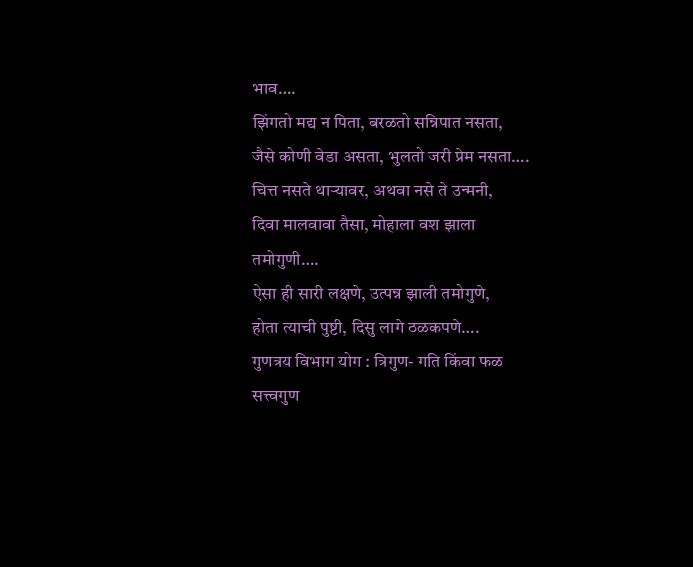भाव….
झिंगतो मद्य न पिता, बरळतो सन्निपात नसता,
जैसे कोणी वेडा असता, भुलतो जरी प्रेम नसता….
चित्त नसते थाऱ्यावर, अथवा नसे ते उन्मनी,
दिवा मालवावा तैसा, मोहाला वश झाला तमोगुणी….
ऐसा ही सारी लक्षणे, उत्पन्न झाली तमोगुणे,
होता त्याची पुष्टी, दिसु लागे ठळकपणे….
गुणत्रय विभाग योग : त्रिगुण- गति किंवा फळ
सत्त्वगुण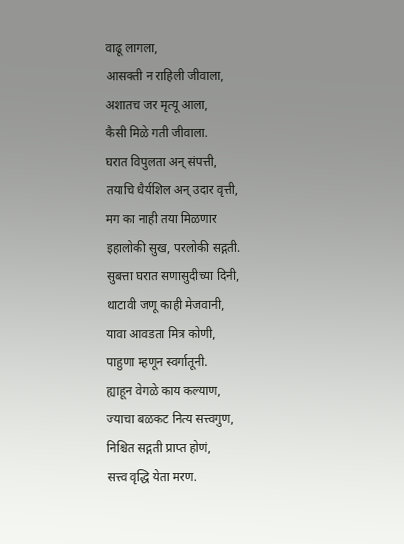वाढू लागला,
आसक्ती न राहिली जीवाला,
अशातच जर मृत्यू आला,
कैसी मिळे गती जीवाला.
घरात विपुलता अन् संपत्ती,
तयाचि धैर्यशिल अन् उदार वृत्ती,
मग का नाही तया मिळणार
इहालोकी सुख, परलोकी सद्गती.
सुबत्ता घरात सणासुदीच्या दिनी,
थाटावी जणू काही मेजवानी,
यावा आवडता मित्र कोणी,
पाहुणा म्हणून स्वर्गातूनी.
ह्याहून वेगळे काय कल्याण,
ज्याचा बळकट नित्य सत्त्वगुण,
निश्चित सद्गती प्राप्त होणं,
सत्त्व वृद्धि येता मरण.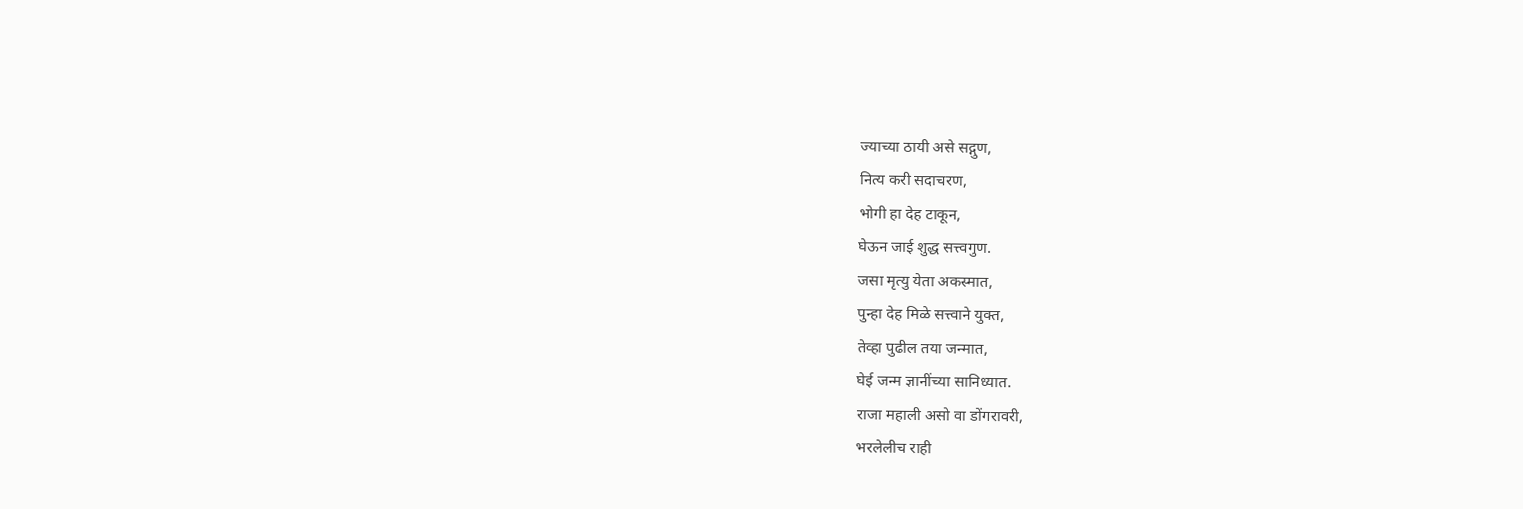ज्याच्या ठायी असे सद्गुण,
नित्य करी सदाचरण,
भोगी हा देह टाकून,
घेऊन जाई शुद्ध सत्त्वगुण.
जसा मृत्यु येता अकस्मात,
पुन्हा देह मिळे सत्त्वाने युक्त,
तेव्हा पुढील तया जन्मात,
घेई जन्म ज्ञानींच्या सानिध्यात.
राजा महाली असो वा डोंगरावरी,
भरलेलीच राही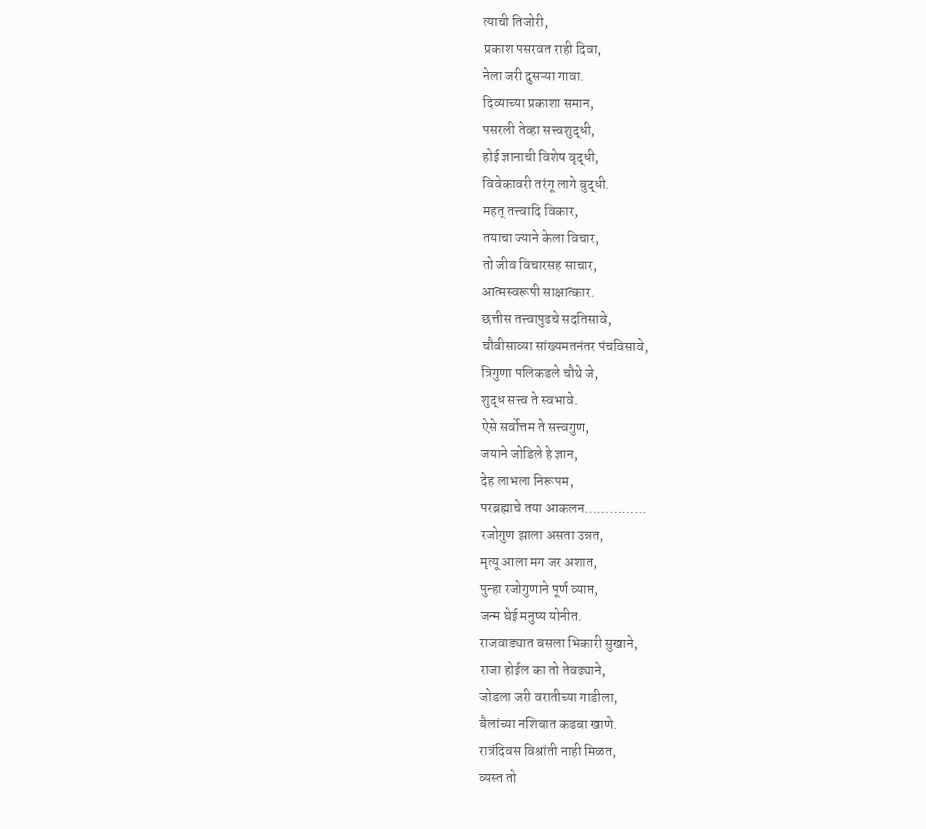त्याची तिजोरी,
प्रकाश पसरवत राही दिवा,
नेला जरी दुसऱ्या गावा.
दिव्याच्या प्रकाशा समान,
पसरली तेव्हा सत्त्वशुद्धी,
होई ज्ञानाची विशेष वृद्धी,
विवेकावरी तरंगू लागे बुद्धी.
महत् तत्त्वादि विकार,
तयाचा ज्याने केला विचार,
तो जीव विचारसह साचार,
आत्मस्वरूपी साक्षात्कार.
छत्तीस तत्त्वापुढचे सदतिसावे,
चौवीसाव्या सांख्यमतनंतर पंचविसावे,
त्रिगुणा पलिकडले चौथे जे,
शुद्ध सत्त्व ते स्वभावे.
ऐसे सर्वोत्तम ते सत्त्वगुण,
जयाने जोडिले हे ज्ञान,
देह लाभला निरूपम,
परब्रह्माचे तया आकलन…………...
रजोगुण झाला असता उन्नत,
मृत्यू आला मग जर अशात,
पुन्हा रजोगुणाने पूर्ण व्याप्त,
जन्म घेई मनुष्य योनीत.
राजवाड्यात बसला भिकारी सुखाने,
राजा होईल का तो तेवढ्याने,
जोडला जरी वरातीच्या गाडीला,
बैलांच्या नशिबात कडबा खाणे.
रात्रंदिवस विश्रांती नाही मिळत,
व्यस्त तो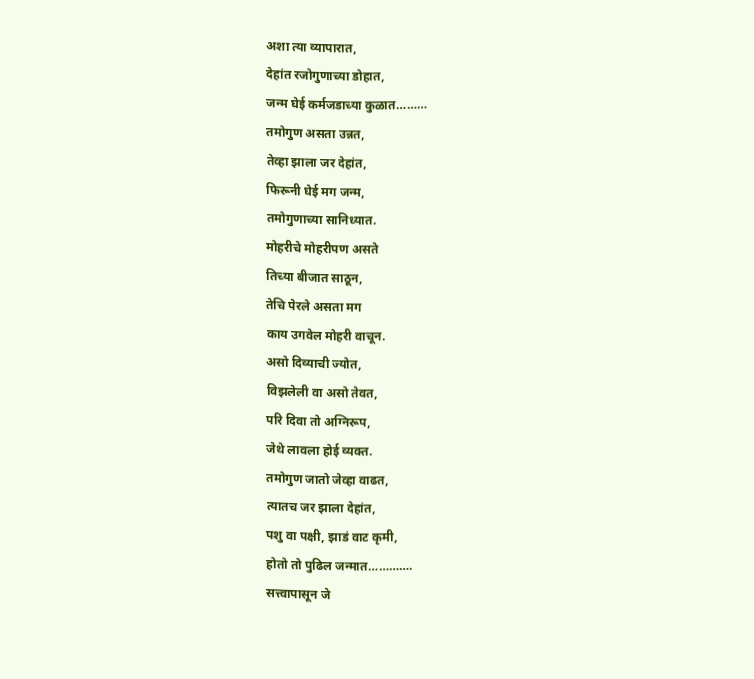अशा त्या व्यापारात,
देहांत रजोगुणाच्या डोहात,
जन्म घेई कर्मजडाच्या कुळात………
तमोगुण असता उन्नत,
तेव्हा झाला जर देहांत,
फिरूनी घेई मग जन्म,
तमोगुणाच्या सानिध्यात.
मोहरीचे मोहरीपण असते
तिच्या बीजात साठून,
तेचि पेरले असता मग
काय उगवेल मोहरी वाचून.
असो दिव्याची ज्योत,
विझलेली वा असो तेवत,
परि दिवा तो अग्निरूप,
जेथे लावला होई व्यक्त.
तमोगुण जातो जेव्हा वाढत,
त्यातच जर झाला देहांत,
पशु वा पक्षी, झाडं वाट कृमी,
होतो तो पुढिल जन्मात………….
सत्त्वापासून जे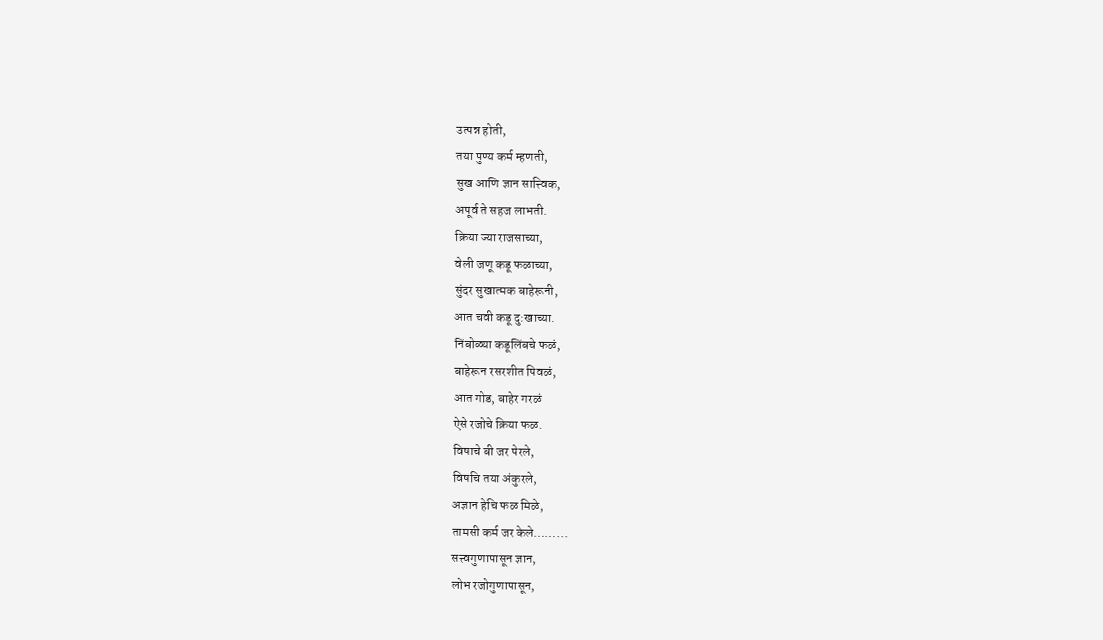उत्पन्न होती,
तया पुण्य कर्म म्हणती,
सुख आणि ज्ञान सात्त्विक,
अपूर्व ते सहज लाभती.
क्रिया ज्या राजसाच्या,
वेली जणू कडू फळाच्या,
सुंदर सुखात्मक बाहेरूनी,
आत चवी कडू दु:खाच्या.
निंबोळ्या कडूलिंबचे फळं,
बाहेरून रसरशीत पिवळं,
आत गोड, बाहेर गरळं
ऐसे रजोचे क्रिया फळ.
विषाचे बी जर पेरले,
विषचि तया अंकुरले,
अज्ञान हेचि फळ मिळे,
तामसी कर्म जर केले……...
सत्त्वगुणापासून ज्ञान,
लोभ रजोगुणापासून,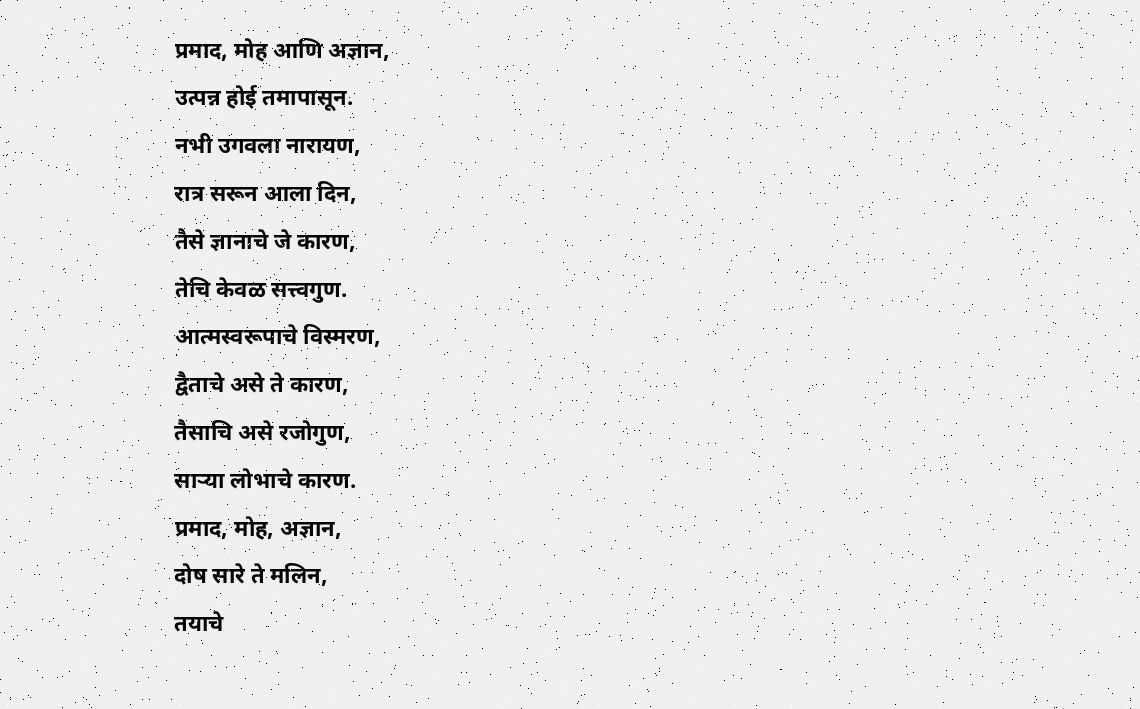प्रमाद, मोह आणि अज्ञान,
उत्पन्न होई तमापासून.
नभी उगवला नारायण,
रात्र सरून आला दिन,
तैसे ज्ञानाचे जे कारण,
तेचि केवळ सत्त्वगुण.
आत्मस्वरूपाचे विस्मरण,
द्वैताचे असे ते कारण,
तैसाचि असे रजोगुण,
साऱ्या लोभाचे कारण.
प्रमाद, मोह, अज्ञान,
दोष सारे ते मलिन,
तयाचे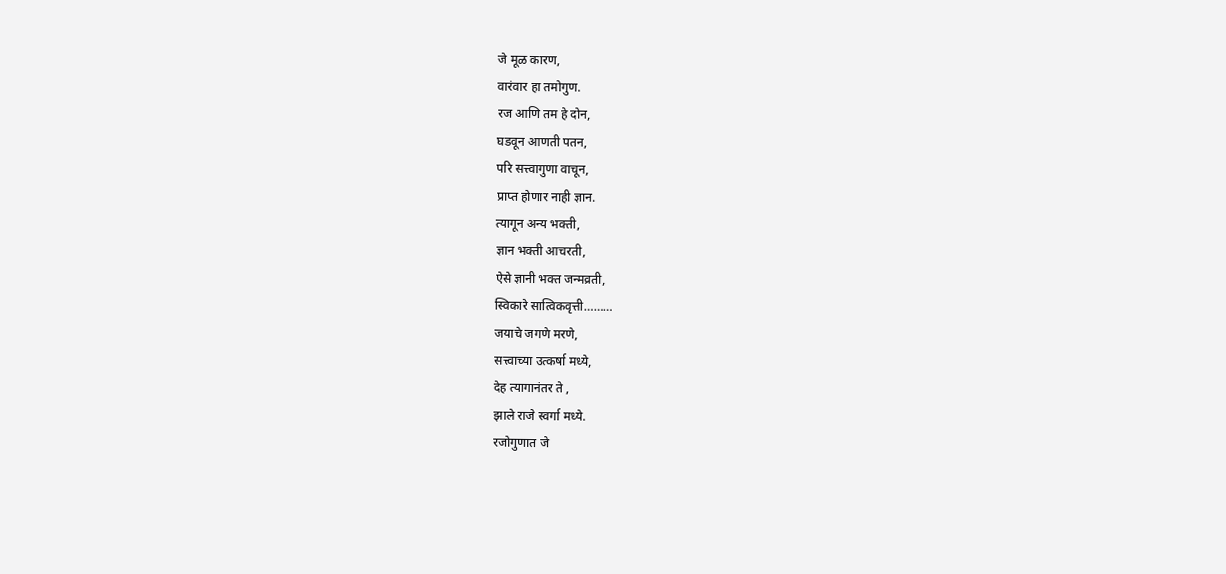जे मूळ कारण,
वारंवार हा तमोगुण.
रज आणि तम हे दोन,
घडवून आणती पतन,
परि सत्त्वागुणा वाचून,
प्राप्त होणार नाही ज्ञान.
त्यागून अन्य भक्ती,
ज्ञान भक्ती आचरती,
ऐसे ज्ञानी भक्त जन्मव्रती,
स्विकारे सात्विकवृत्ती………
जयाचे जगणे मरणे,
सत्त्वाच्या उत्कर्षा मध्ये,
देह त्यागानंतर ते ,
झाले राजे स्वर्गा मध्ये.
रजोगुणात जे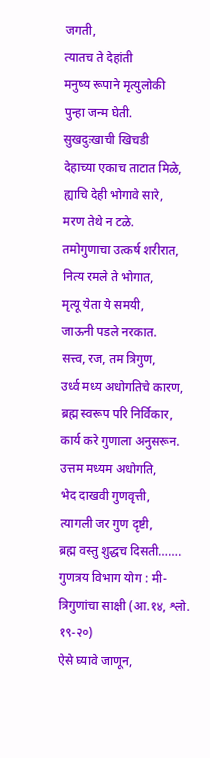जगती,
त्यातच ते देहांती
मनुष्य रूपाने मृत्युलोकी
पुन्हा जन्म घेती.
सुखदुःखाची खिचडी
देहाच्या एकाच ताटात मिळे,
ह्याचि देही भोगावे सारे,
मरण तेथे न टळे.
तमोगुणाचा उत्कर्ष शरीरात,
नित्य रमले ते भोगात,
मृत्यू येता ये समयी,
जाऊनी पडले नरकात.
सत्त्व, रज, तम त्रिगुण,
उर्ध्व मध्य अधोगतिचे कारण,
ब्रह्म स्वरूप परि निर्विकार,
कार्य करे गुणाला अनुसरून.
उत्तम मध्यम अधोगति,
भेद दाखवी गुणवृत्ती,
त्यागली जर गुण दृष्टी,
ब्रह्म वस्तु शुद्धच दिसती…….
गुणत्रय विभाग योग : मी-त्रिगुणांचा साक्षी (आ.१४, श्लो. १९-२०)
ऐसे घ्यावे जाणून,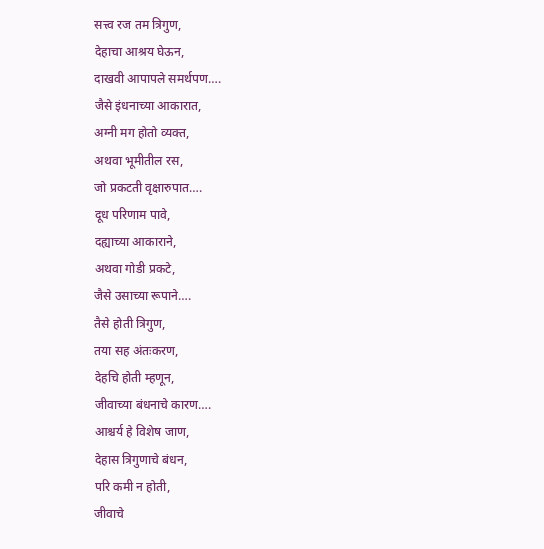सत्त्व रज तम त्रिगुण,
देहाचा आश्रय घेऊन,
दाखवी आपापले समर्थपण….
जैसे इंधनाच्या आकारात,
अग्नी मग होतो व्यक्त,
अथवा भूमीतील रस,
जो प्रकटती वृक्षारुपात….
दूध परिणाम पावे,
दह्याच्या आकाराने,
अथवा गोडी प्रकटे,
जैसे उसाच्या रूपाने….
तैसे होती त्रिगुण,
तया सह अंतःकरण,
देहचि होती म्हणून,
जीवाच्या बंधनाचे कारण….
आश्चर्य हे विशेष जाण,
देहास त्रिगुणाचे बंधन,
परि कमी न होती,
जीवाचे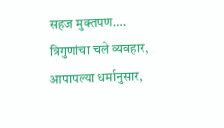सहज मुक्तपण….
त्रिगुणांचा चले व्यवहार,
आपापल्या धर्मानुसार,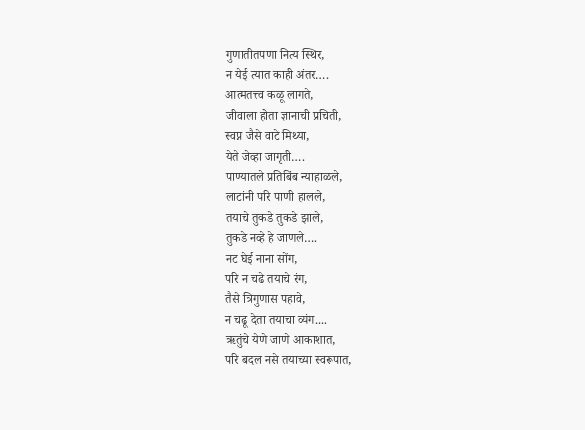गुणातीतपणा नित्य स्थिर,
न येई त्यात काही अंतर….
आत्मतत्त्व कळू लागते,
जीवाला होता ज्ञानाची प्रचिती,
स्वप्न जैसे वाटे मिथ्या,
येते जेव्हा जागृती….
पाण्यातले प्रतिबिंब न्याहाळले,
लाटांनी परि पाणी हालले,
तयाचे तुकडे तुकडे झाले,
तुकडे नव्हे हे जाणले….
नट घेई नाना सोंग,
परि न चढे तयाचे रंग,
तैसे त्रिगुणास पहावे,
न चढू देता तयाचा व्यंग....
ऋतुंचे येणे जाणे आकाशात,
परि बदल नसे तयाच्या स्वरूपात,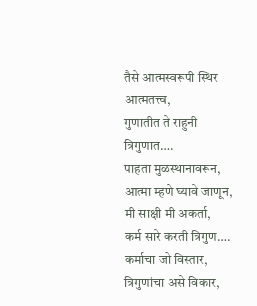तैसे आत्मस्वरूपी स्थिर आत्मतत्त्व,
गुणातीत ते राहुनी त्रिगुणात….
पाहता मुळस्थानावरून,
आत्मा म्हणे घ्यावे जाणून,
मी साक्षी मी अकर्ता,
कर्म सारे करती त्रिगुण….
कर्माचा जो विस्तार,
त्रिगुणांचा असे विकार,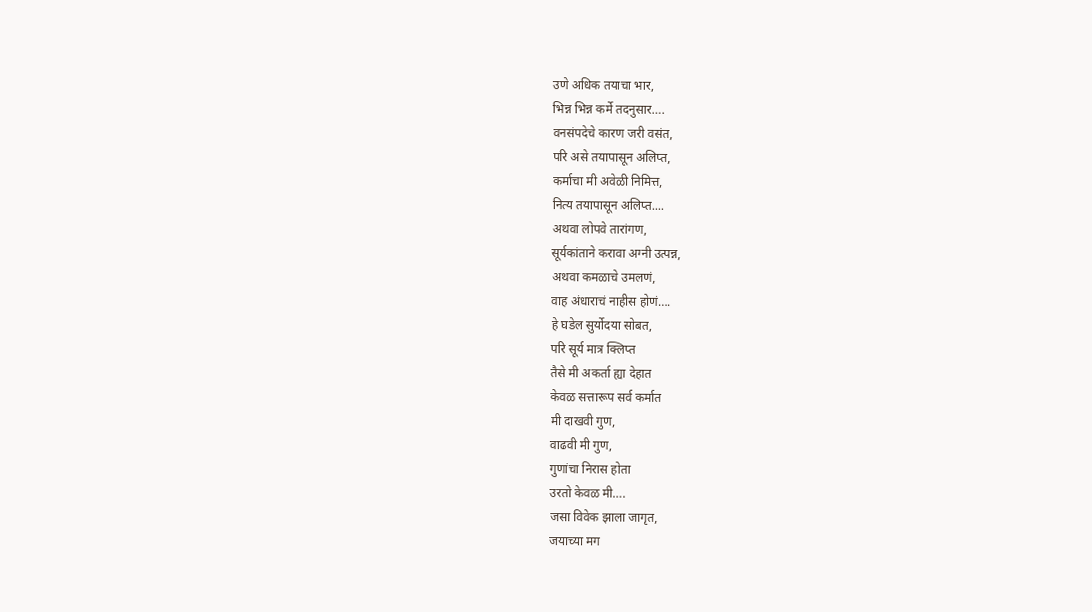उणे अधिक तयाचा भार,
भिन्न भिन्न कर्मे तदनुसार….
वनसंपदेचे कारण जरी वसंत,
परि असे तयापासून अलिप्त,
कर्माचा मी अवेळी निमित्त,
नित्य तयापासून अलिप्त....
अथवा लोपवे तारांगण,
सूर्यकांताने करावा अग्नी उत्पन्न,
अथवा कमळाचे उमलणं,
वाह अंधाराचं नाहीस होणं….
हे घडेल सुर्योदया सोबत,
परि सूर्य मात्र क्लिप्त
तैसे मी अकर्ता ह्या देहात
केवळ सत्तारूप सर्व कर्मात
मी दाखवी गुण,
वाढवी मी गुण,
गुणांचा निरास होता
उरतो केवळ मी….
जसा विवेक झाला जागृत,
जयाच्या मग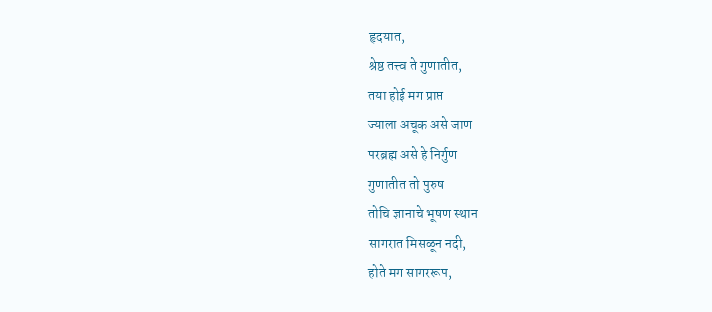हृदयात,
श्रेष्ठ तत्त्व ते गुणातीत,
तया होई मग प्राप्त
ज्याला अचूक असे जाण
परब्रह्म असे हे निर्गुण
गुणातीत तो पुरुष
तोचि ज्ञानाचे भूषण स्थान
सागरात मिसळून नदी,
होते मग सागररूप,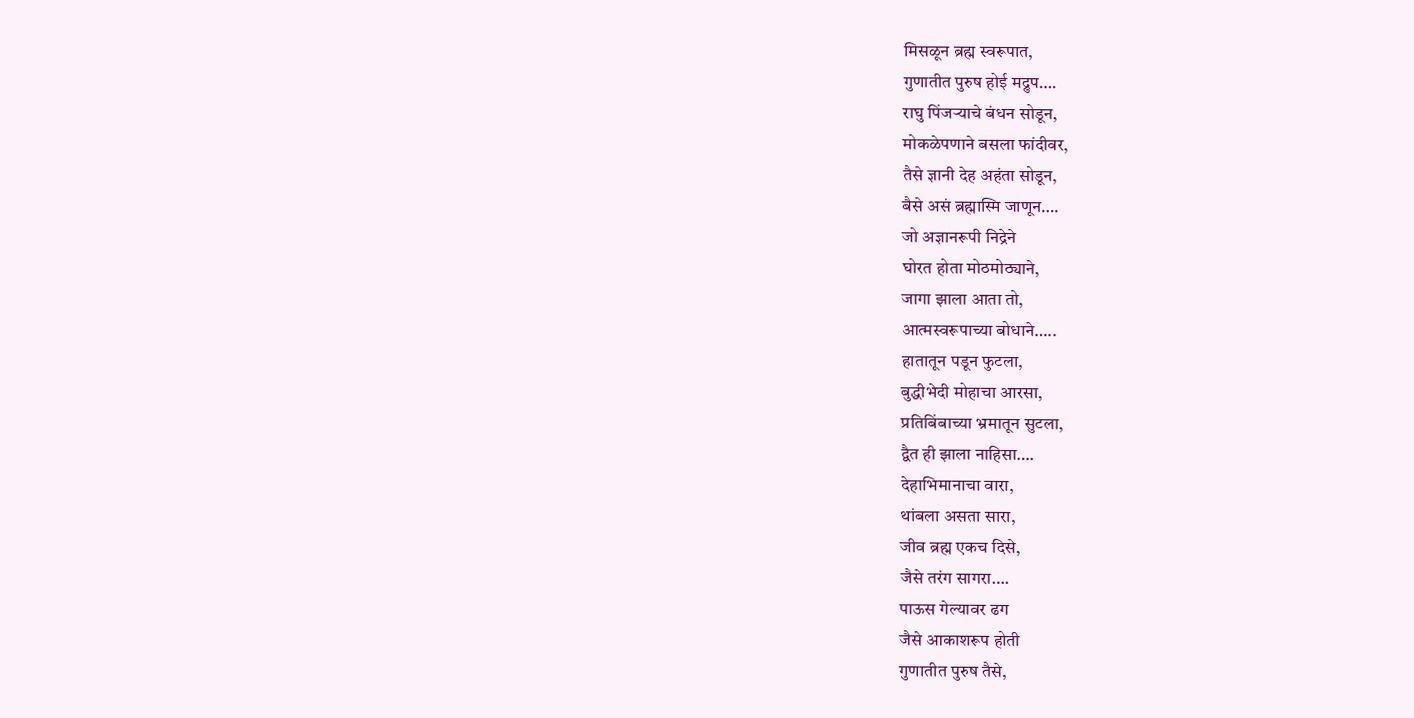मिसळून ब्रह्म स्वरूपात,
गुणातीत पुरुष होई मद्रुप….
राघु पिंजऱ्याचे बंधन सोडून,
मोकळेपणाने बसला फांदीवर,
तैसे ज्ञानी देह अहंता सोडून,
बैसे असं ब्रह्मास्मि जाणून….
जो अज्ञानरूपी निद्रेने
घोरत होता मोठमोठ्याने,
जागा झाला आता तो,
आत्मस्वरूपाच्या बोधाने…..
हातातून पडून फुटला,
बुद्धीभेदी मोहाचा आरसा,
प्रतिबिंबाच्या भ्रमातून सुटला,
द्वैत ही झाला नाहिसा….
देहाभिमानाचा वारा,
थांबला असता सारा,
जीव ब्रह्म एकच दिसे,
जैसे तरंग सागरा….
पाऊस गेल्यावर ढग
जैसे आकाशरूप होती
गुणातीत पुरुष तैसे,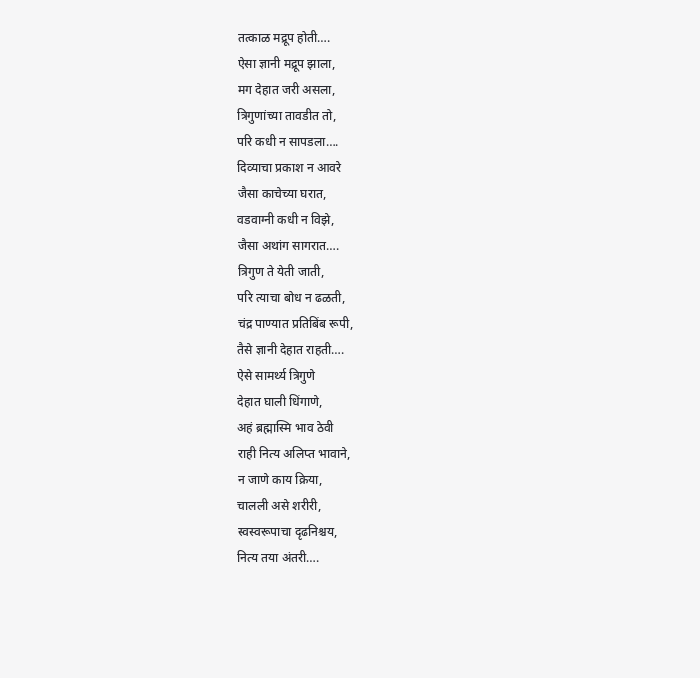तत्काळ मद्रूप होती….
ऐसा ज्ञानी मद्रूप झाला,
मग देहात जरी असला,
त्रिगुणांच्या तावडीत तो,
परि कधी न सापडला….
दिव्याचा प्रकाश न आवरे
जैसा काचेच्या घरात,
वडवाग्नी कधी न विझे,
जैसा अथांग सागरात….
त्रिगुण ते येती जाती,
परि त्याचा बोध न ढळती,
चंद्र पाण्यात प्रतिबिंब रूपी,
तैसे ज्ञानी देहात राहती….
ऐसे सामर्थ्य त्रिगुणे
देहात घाली धिंगाणे,
अहं ब्रह्मास्मि भाव ठेवी
राही नित्य अलिप्त भावाने,
न जाणे काय क्रिया,
चालली असे शरीरी,
स्वस्वरूपाचा दृढनिश्चय,
नित्य तया अंतरी….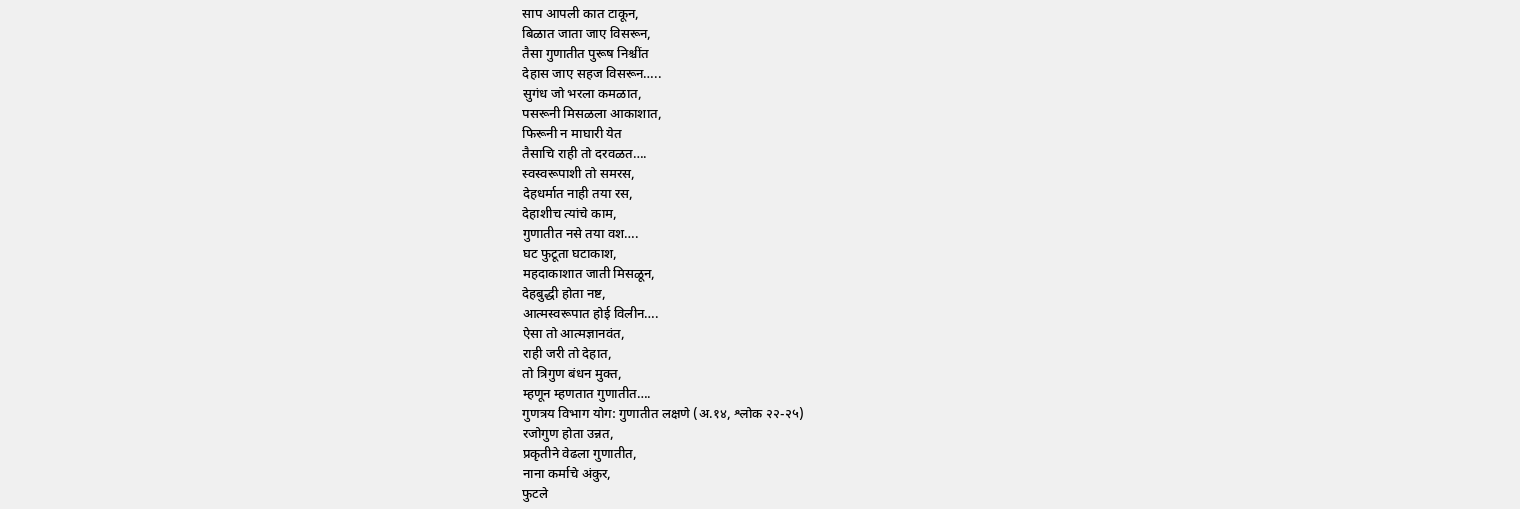साप आपली कात टाकून,
बिळात जाता जाए विसरून,
तैसा गुणातीत पुरूष निश्चींत
देहास जाए सहज विसरून…..
सुगंध जो भरला कमळात,
पसरूनी मिसळला आकाशात,
फिरूनी न माघारी येत
तैसाचि राही तो दरवळत….
स्वस्वरूपाशी तो समरस,
देहधर्मात नाही तया रस,
देहाशीच त्यांचे काम,
गुणातीत नसे तया वश….
घट फुटूता घटाकाश,
महदाकाशात जाती मिसळून,
देहबुद्धी होता नष्ट,
आत्मस्वरूपात होई विलीन….
ऐसा तो आत्मज्ञानवंत,
राही जरी तो देहात,
तो त्रिगुण बंधन मुक्त,
म्हणून म्हणतात गुणातीत….
गुणत्रय विभाग योग: गुणातीत लक्षणे (अ.१४, श्लोक २२-२५)
रजोगुण होता उन्नत,
प्रकृतीने वेढला गुणातीत,
नाना कर्माचे अंकुर,
फुटले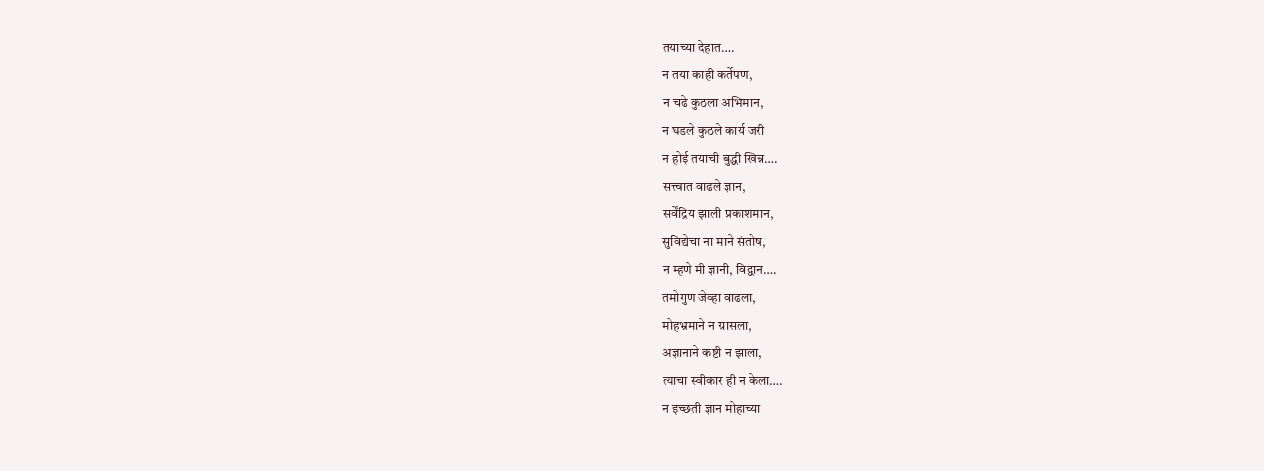तयाच्या देहात….
न तया काही कर्तेपण,
न चढे कुठला अभिमान,
न घडले कुठले कार्य जरी
न होई तयाची बुद्धी खिन्न….
सत्त्वात वाढले ज्ञान,
सर्वेंद्रिय झाली प्रकाशमान,
सुविद्येचा ना माने संतोष,
न म्हणे मी ज्ञानी, विद्वान….
तमोगुण जेव्हा वाढला,
मोहभ्रमाने न ग्रासला,
अज्ञानाने कष्टी न झाला,
त्याचा स्वीकार ही न केला….
न इच्छती ज्ञान मोहाच्या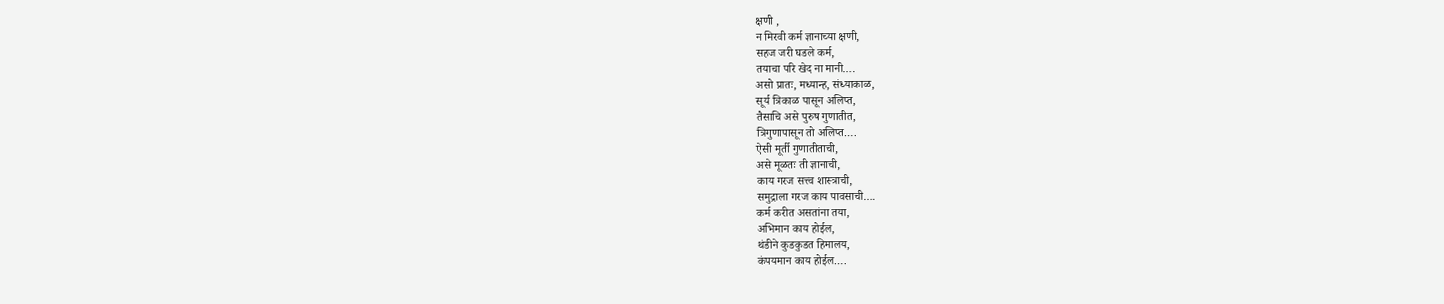क्षणी ,
न मिरवी कर्म ज्ञानाच्या क्षणी,
सहज जरी घडले कर्म,
तयाचा परि खेद ना मानी….
असो प्रातः, मध्यान्ह, संध्याकाळ,
सूर्य त्रिकाळ पासून अलिप्त,
तैसाचि असे पुरुष गुणातीत,
त्रिगुणापासून तो अलिप्त….
ऐसी मूर्ती गुणातीताची,
असे मूळतः ती ज्ञानाची,
काय गरज सत्त्व शास्त्राची,
समुद्राला गरज काय पावसाची….
कर्म करीत असतांना तया,
अभिमान काय होईल,
थंडीने कुडकुडत हिमालय,
कंपयमान काय होईल….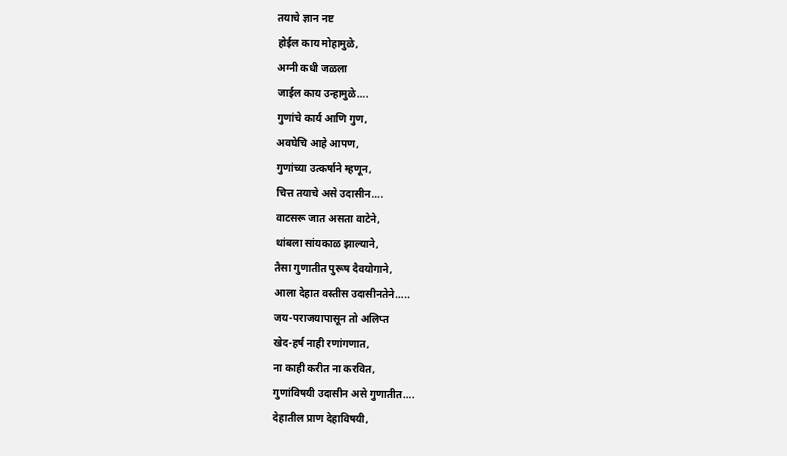तयाचे ज्ञान नष्ट
होईल काय मोहामुळे,
अग्नी कधी जळला
जाईल काय उन्हामुळे….
गुणांचे कार्य आणि गुण,
अवघेचि आहे आपण,
गुणांच्या उत्कर्षाने म्हणून,
चित्त तयाचे असे उदासीन….
वाटसरू जात असता वाटेने,
थांबला सांयकाळ झाल्याने,
तैसा गुणातीत पुरूष दैवयोगाने,
आला देहात वस्तीस उदासीनतेने…..
जय-पराजयापासून तो अलिप्त
खेद-हर्ष नाही रणांगणात,
ना काही करीत ना करवित,
गुणांविषयी उदासीन असे गुणातीत….
देहातील प्राण देहाविषयी,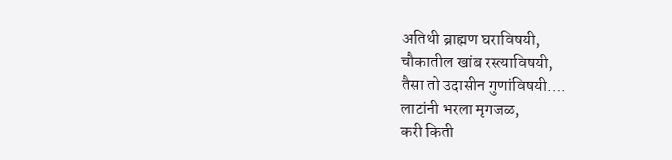अतिथी ब्राह्मण घराविषयी,
चौकातील खांब रस्त्याविषयी,
तैसा तो उदासीन गुणांविषयी….
लाटांनी भरला मृगजळ,
करी किती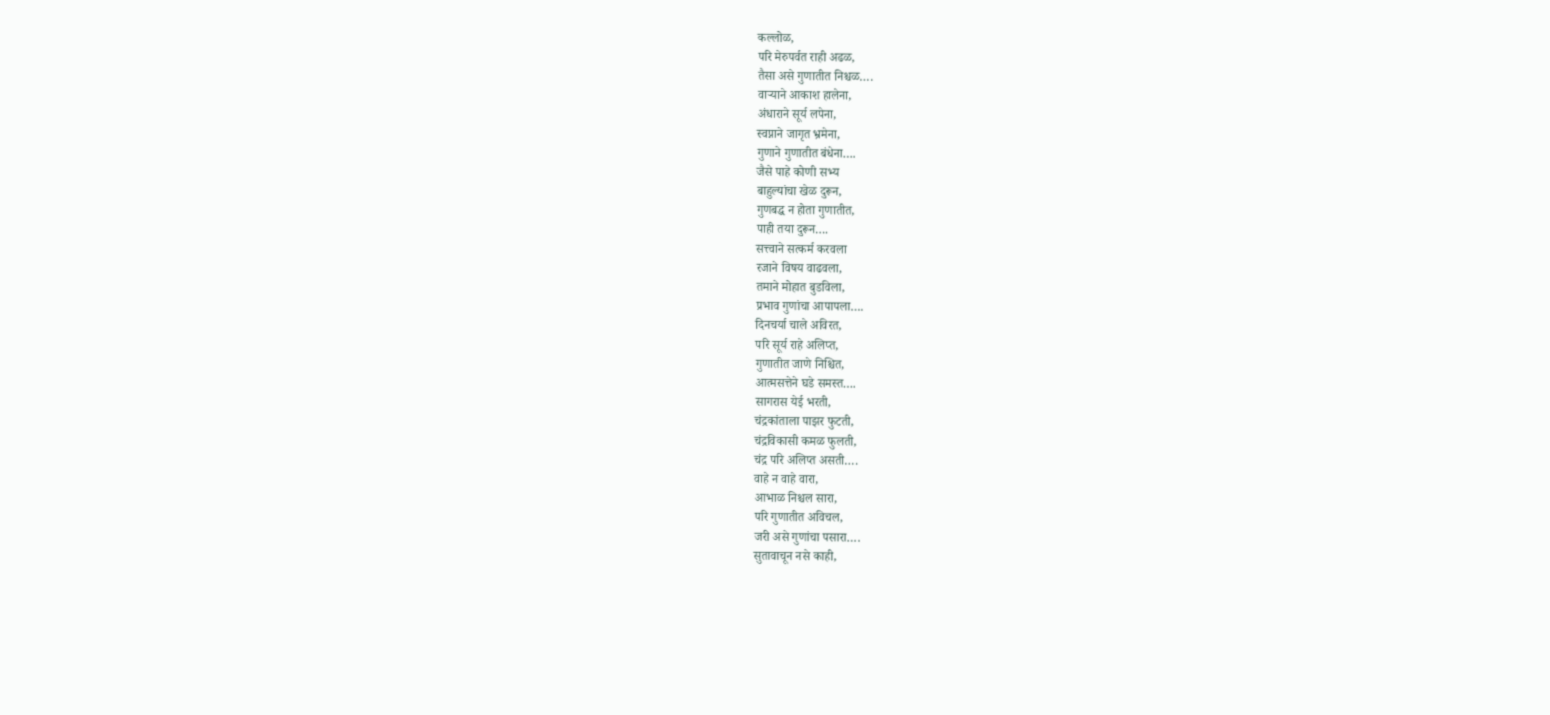कल्लोळ,
परि मेरुपर्वत राही अढळ,
तैसा असे गुणातीत निश्चळ….
वाऱ्याने आकाश हालेना,
अंधाराने सूर्य लपेना,
स्वप्नाने जागृत भ्रमेना,
गुणाने गुणातीत बंधेना….
जैसे पाहे कोणी सभ्य
बाहुल्यांचा खेळ दुरून,
गुणबद्ध न होता गुणातीत,
पाही तया दुरून….
सत्त्वाने सत्कर्म करवला
रजाने विषय वाढवला,
तमाने मोहात बुडविला,
प्रभाव गुणांचा आपापला….
दिनचर्या चाले अविरत,
परि सूर्य राहे अलिप्त,
गुणातीत जाणे निश्चित,
आत्मसत्तेने घडे समस्त….
सागरास येई भरती,
चंद्रकांताला पाझर फुटती,
चंद्रविकासी कमळ फुलती,
चंद्र परि अलिप्त असती….
वाहे न वाहे वारा,
आभाळ निश्चल सारा,
परि गुणातीत अविचल,
जरी असे गुणांचा पसारा….
सुतावाचून नसे काही,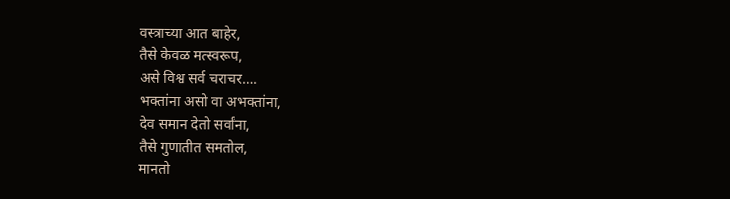वस्त्राच्या आत बाहेर,
तैसे केवळ मत्स्वरूप,
असे विश्व सर्व चराचर….
भक्तांना असो वा अभक्तांना,
देव समान देतो सर्वांना,
तैसे गुणातीत समतोल,
मानतो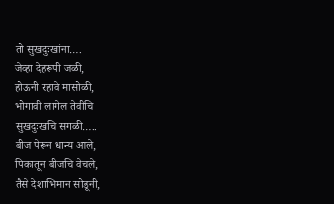तो सुखदुःखांना….
जेव्हा देहरूपी जळी,
होऊनी रहावे मासोळी,
भोगावी लागेल तेवीचि
सुखदुःखचि सगळी…..
बीज पेरून धान्य आले,
पिकातून बीजचि वेचले,
तैसे देशाभिमान सोडूनी,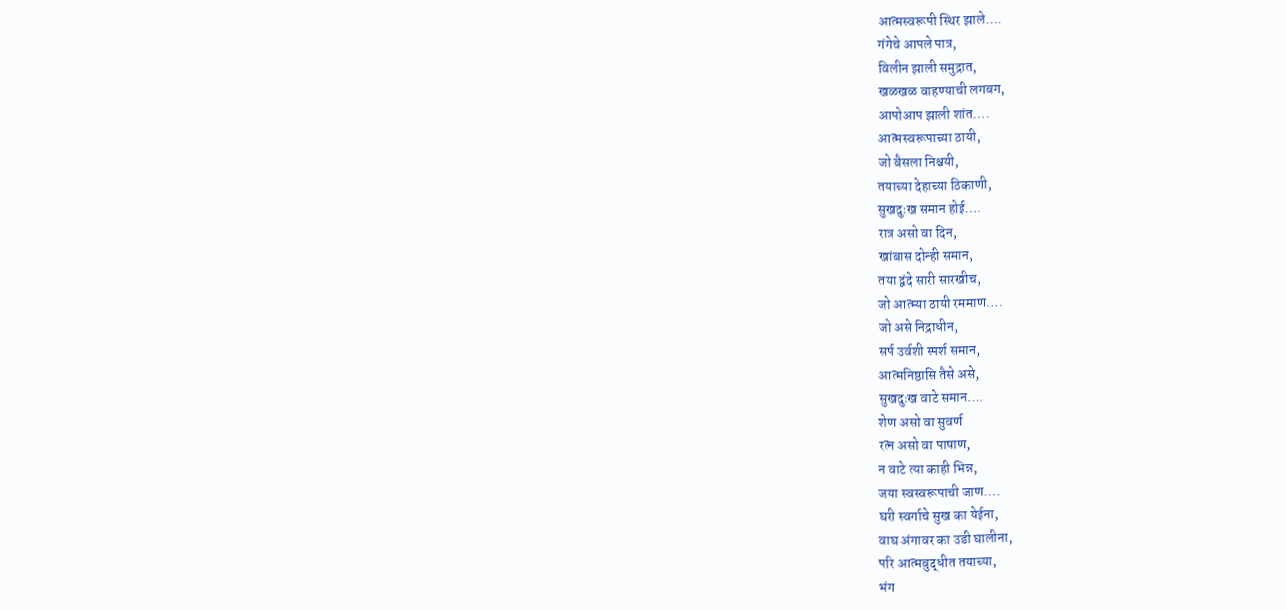आत्मस्वरूपी स्थिर झाले….
गंगेचे आपले पात्र,
विलीन झाली समुद्रात,
खळखळ वाहण्याची लगबग,
आपोआप झाली शांत….
आत्मस्वरूपाच्या ठायी,
जो बैसला निश्चयी,
तयाच्या देहाच्या ठिकाणी,
सुखदुःख समान होई….
रात्र असो वा दिन,
खांबास दोन्ही समान,
तया द्वंदे सारी सारखीच,
जो आत्म्या ठायी रममाण….
जो असे निद्राधीन,
सर्प उर्वशी स्पर्श समान,
आत्मनिष्ठासि तैसे असे,
सुखदुःख वाटे समान….
शेण असो वा सुवर्ण
रत्न असो वा पाषाण,
न वाटे त्या काही भिन्न,
जया स्वस्वरूपाची जाण….
घरी स्वर्गाचे सुख का येईना,
वाघ अंगावर का उडी घालीना,
परि आत्मबुद्धीत तयाच्या,
भंग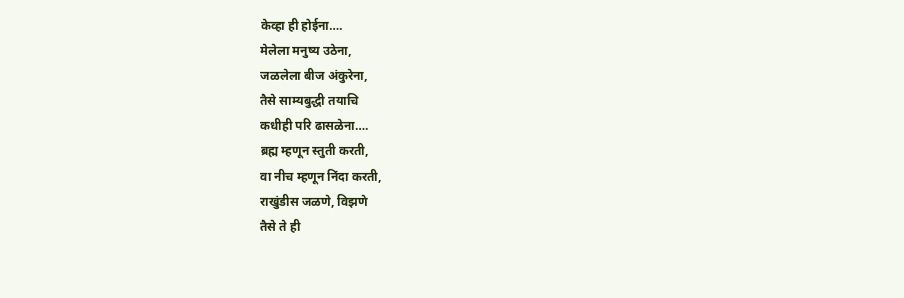केव्हा ही होईना….
मेलेला मनुष्य उठेना,
जळलेला बीज अंकुरेना,
तैसे साम्यबुद्धी तयाचि
कधीही परि ढासळेना….
ब्रह्म म्हणून स्तुती करती,
वा नीच म्हणून निंदा करती,
राखुंडीस जळणे, विझणे
तैसे ते ही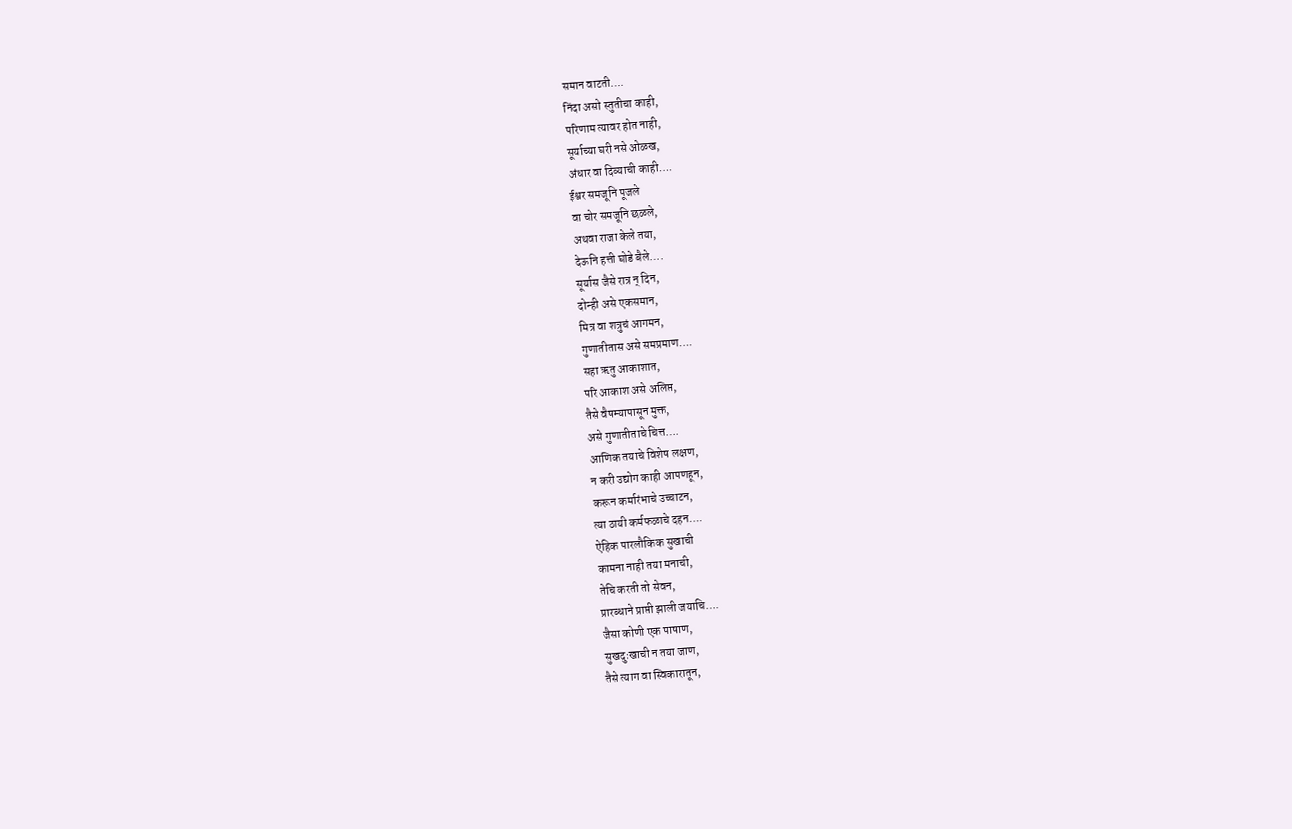समान वाटती….
निंदा असो स्तुतीचा काही,
परिणाम त्यावर होत नाही,
सूर्याच्या घरी नसे ओळख,
अंधार वा दिव्याची काही….
ईश्वर समजूनि पूजले
वा चोर समजूनि छळले,
अथवा राजा केले तया,
देऊनि हत्ती घोडे बैले….
सूर्यास जैसे रात्र न् दिन,
दोन्ही असे एकसमान,
मित्र वा शत्रुचं आगमन,
गुणातीतास असे समप्रमाण….
सहा ऋतु आकाशात,
परि आकाश असे अलिप्त,
तैसे वैषम्यापासून मुक्त,
असे गुणातीताचे चित्त….
आणिक तयाचे विशेष लक्षण,
न करी उद्योग काही आपणहून,
करून कर्मारंभाचे उच्चाटन,
त्या ठायी कर्मफळाचे दहन….
ऐहिक पारलौकिक सुखाची
कामना नाही तया मनाची,
तेचि करती तो सेवन,
प्रारब्धाने प्राप्ती झाली जयाचि….
जैसा कोणी एक पाषाण,
सुखदुःखाची न तया जाण,
तैसे त्याग वा स्विकारातून,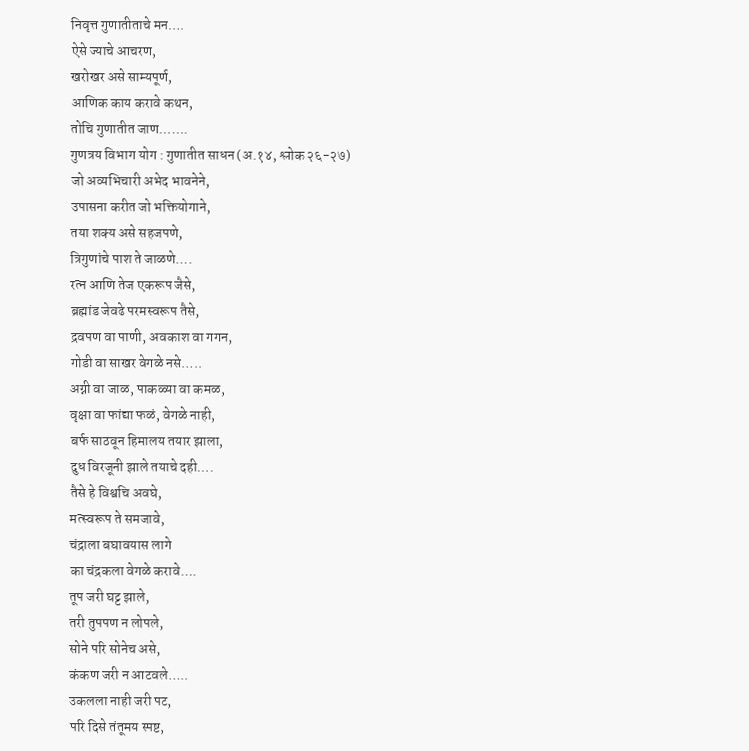निवृत्त गुणातीताचे मन….
ऐसे ज्याचे आचरण,
खरोखर असे साम्यपूर्ण,
आणिक काय करावे कथन,
तोचि गुणातीत जाण…….
गुणत्रय विभाग योग : गुणातीत साधन (अ.१४, श्लोक २६-२७)
जो अव्यभिचारी अभेद भावनेने,
उपासना करीत जो भक्तियोगाने,
तया शक्य असे सहजपणे,
त्रिगुणांचे पाश ते जाळणे….
रत्न आणि तेज एकरूप जैसे,
ब्रह्मांड जेवढे परमस्वरूप तैसे,
द्रवपण वा पाणी, अवकाश वा गगन,
गोडी वा साखर वेगळे नसे…..
अग्नी वा जाळ, पाकळ्या वा कमळ,
वृक्षा वा फांद्या फळं, वेगळे नाही,
बर्फ साठवून हिमालय तयार झाला,
दुध विरजूनी झाले तयाचे दही….
तैसे हे विश्वचि अवघे,
मत्स्वरूप ते समजावे,
चंद्राला बघावयास लागे
का चंद्रकला वेगळे करावे….
तूप जरी घट्ट झाले,
तरी तुपपण न लोपले,
सोने परि सोनेच असे,
कंकण जरी न आटवले…..
उकलला नाही जरी पट,
परि दिसे तंतूमय स्पष्ट,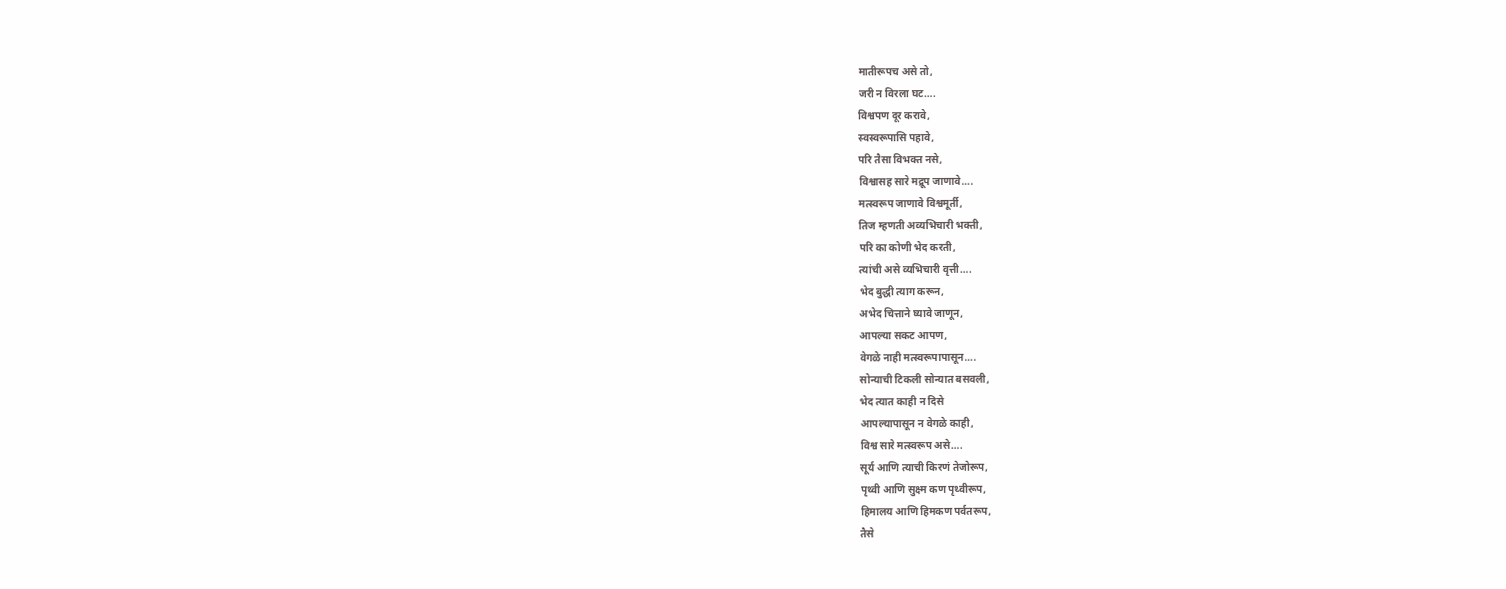मातीरूपच असे तो,
जरी न विरला घट….
विश्वपण दूर करावे,
स्वस्वरूपासि पहावे,
परि तैसा विभक्त नसे,
विश्वासह सारे मद्रूप जाणावे….
मत्स्वरूप जाणावे विश्वमूर्ती,
तिज म्हणती अव्यभिचारी भक्ती,
परि का कोणी भेद करती,
त्यांची असे व्यभिचारी वृत्ती….
भेद बुद्धी त्याग करून,
अभेद चित्ताने घ्यावे जाणून,
आपल्या सकट आपण,
वेगळे नाही मत्स्वरूपापासून….
सोन्याची टिकली सोन्यात बसवली,
भेद त्यात काही न दिसे
आपल्यापासून न वेगळे काही,
विश्व सारे मत्स्वरूप असे….
सूर्य आणि त्याची किरणं तेजोरूप,
पृथ्वी आणि सुक्ष्म कण पृथ्वीरूप,
हिमालय आणि हिमकण पर्वतरूप,
तैसे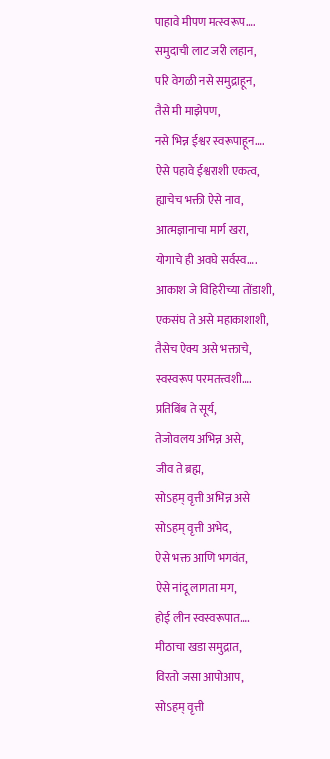पाहावे मीपण मत्स्वरूप….
समुदाची लाट जरी लहान,
परि वेगळी नसे समुद्राहून,
तैसे मी माझेपण,
नसे भिन्न ईश्वर स्वरूपाहून….
ऐसे पहावे ईश्वराशी एकत्व,
ह्याचेच भक्ती ऐसे नाव,
आत्मज्ञानाचा मार्ग खरा,
योगाचे ही अवघे सर्वस्व….
आकाश जे विहिरीच्या तोंडाशी,
एकसंघ ते असे महाकाशाशी,
तैसेच ऐक्य असे भक्ताचे,
स्वस्वरूप परमतत्त्वशी….
प्रतिबिंब ते सूर्य,
तेजोवलय अभिन्न असे,
जीव ते ब्रह्म,
सोऽहम् वृत्ती अभिन्न असे
सोऽहम् वृत्ती अभेद,
ऐसे भक्त आणि भगवंत,
ऐसे नांदू लागता मग,
होई लीन स्वस्वरूपात….
मीठाचा खडा समुद्रात,
विरतो जसा आपोआप,
सोऽहम् वृत्ती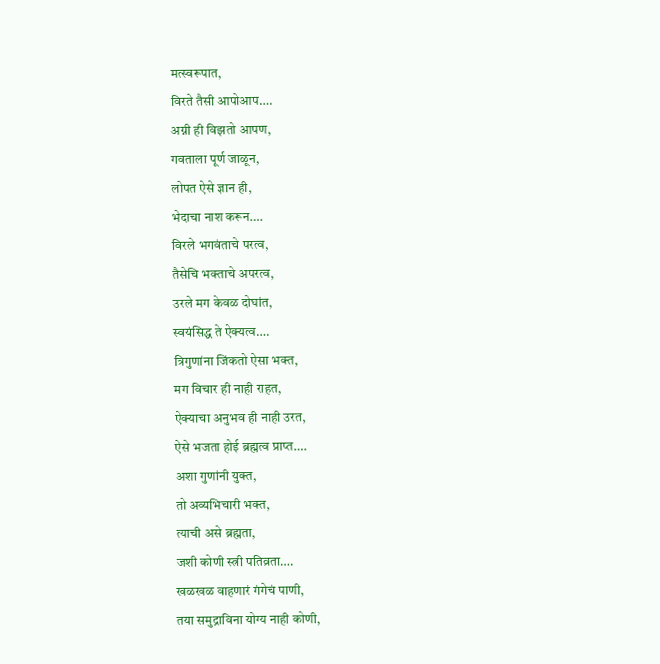मत्स्वरूपात,
विरते तैसी आपोआप….
अग्नी ही विझतो आपण,
गवताला पूर्ण जाळून,
लोपत ऐसे ज्ञान ही,
भेदाचा नाश करून….
विरले भगवंताचे परत्व,
तैसेचि भक्ताचे अपरत्व,
उरले मग केवळ दोघांत,
स्वयंसिद्ध ते ऐक्यत्व….
त्रिगुणांना जिंकतो ऐसा भक्त,
मग विचार ही नाही राहत,
ऐक्याचा अनुभव ही नाही उरत,
ऐसे भजता होई ब्रह्मत्व प्राप्त….
अशा गुणांनी युक्त,
तो अव्यभिचारी भक्त,
त्याची असे ब्रह्मता,
जशी कोणी स्त्री पतिव्रता….
खळखळ वाहणारं गंगेचं पाणी,
तया समुद्राविना योग्य नाही कोणी,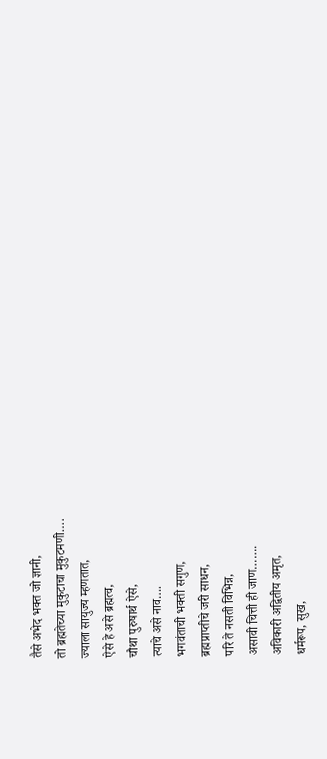तैसे अभेद भक्त जो ज्ञानी,
तो ब्रह्मतेच्या मुकुटाचा मुकुटमणी….
ज्याला सायुज्य म्हणतात,
ऐसे हे असे ब्रह्मत्व,
चौथा पुरुषार्थ ऐसे,
त्याचे असे नाव….
भगवंताची भक्ती सगुण,
ब्रह्मप्राप्तीचे जरी साधन,
परि ते नसती विभिन्न,
असावी चित्ती ही जाण…….
अविकारी अद्वितीय अमृत,
धर्मरूप, सुख,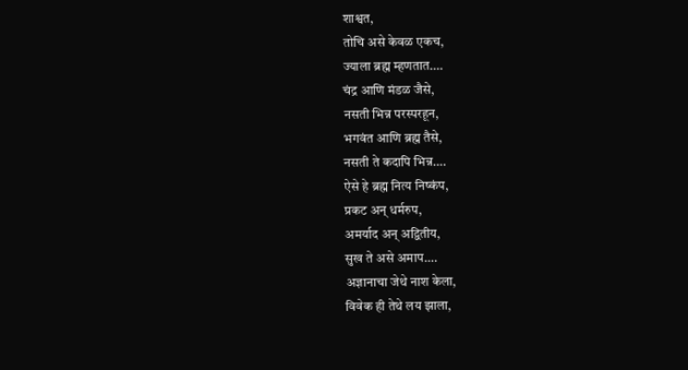शाश्वत,
तोचि असे केवळ एकच,
ज्याला ब्रह्म म्हणतात….
चंद्र आणि मंडळ जैसे,
नसती भिन्न परस्परहून,
भगवंत आणि ब्रह्म तैसे,
नसती ते कदापि भिन्न….
ऐसे हे ब्रह्म नित्य निष्कंप,
प्रकट अन् धर्मरुप,
अमर्याद अन् अद्वितीय,
सुख ते असे अमाप….
अज्ञानाचा जेथे नाश केला,
विवेक ही तेथे लय झाला,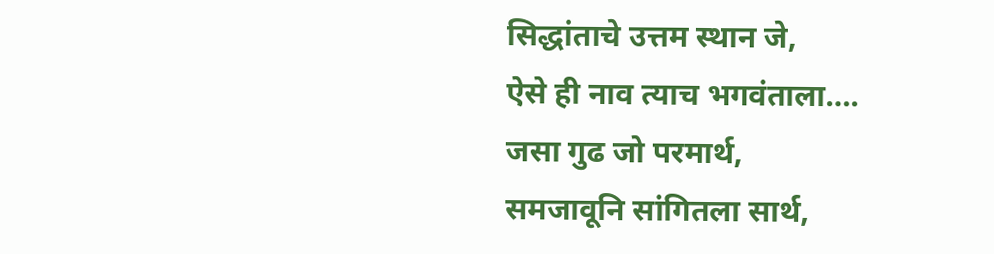सिद्धांताचे उत्तम स्थान जे,
ऐसे ही नाव त्याच भगवंताला….
जसा गुढ जो परमार्थ,
समजावूनि सांगितला सार्थ,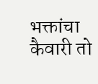भक्तांचा कैवारी तो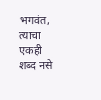भगवंत,
त्याचा एकही शब्द नसे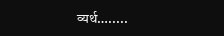व्यर्थ….....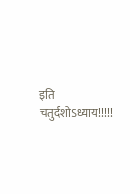इति चतुर्दशोऽध्याय!!!!!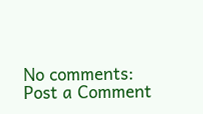No comments:
Post a Comment